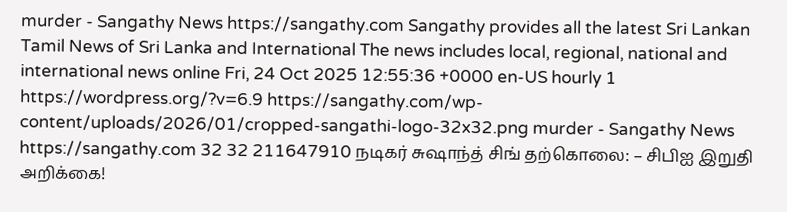murder - Sangathy News https://sangathy.com Sangathy provides all the latest Sri Lankan Tamil News of Sri Lanka and International The news includes local, regional, national and international news online Fri, 24 Oct 2025 12:55:36 +0000 en-US hourly 1 https://wordpress.org/?v=6.9 https://sangathy.com/wp-content/uploads/2026/01/cropped-sangathi-logo-32x32.png murder - Sangathy News https://sangathy.com 32 32 211647910 நடிகர் சுஷாந்த் சிங் தற்கொலை: – சிபிஐ இறுதி அறிக்கை!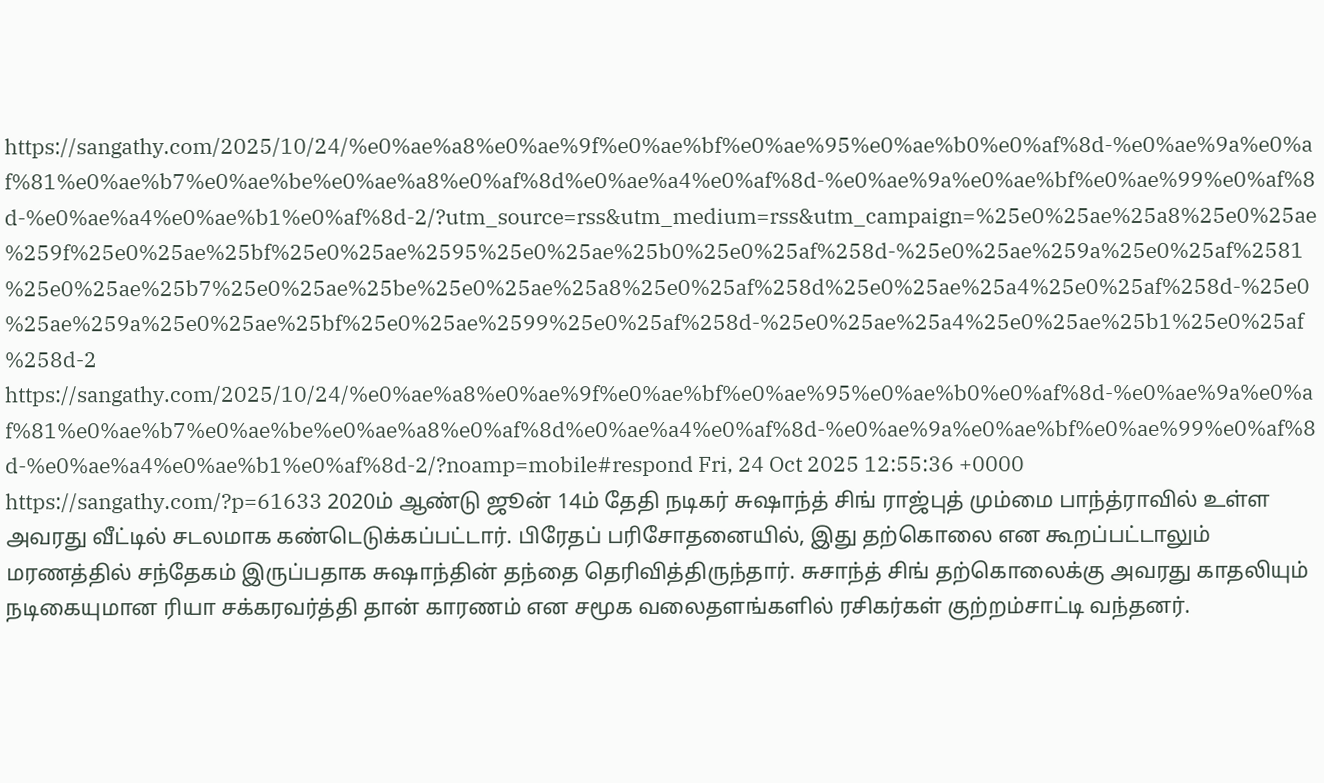https://sangathy.com/2025/10/24/%e0%ae%a8%e0%ae%9f%e0%ae%bf%e0%ae%95%e0%ae%b0%e0%af%8d-%e0%ae%9a%e0%af%81%e0%ae%b7%e0%ae%be%e0%ae%a8%e0%af%8d%e0%ae%a4%e0%af%8d-%e0%ae%9a%e0%ae%bf%e0%ae%99%e0%af%8d-%e0%ae%a4%e0%ae%b1%e0%af%8d-2/?utm_source=rss&utm_medium=rss&utm_campaign=%25e0%25ae%25a8%25e0%25ae%259f%25e0%25ae%25bf%25e0%25ae%2595%25e0%25ae%25b0%25e0%25af%258d-%25e0%25ae%259a%25e0%25af%2581%25e0%25ae%25b7%25e0%25ae%25be%25e0%25ae%25a8%25e0%25af%258d%25e0%25ae%25a4%25e0%25af%258d-%25e0%25ae%259a%25e0%25ae%25bf%25e0%25ae%2599%25e0%25af%258d-%25e0%25ae%25a4%25e0%25ae%25b1%25e0%25af%258d-2 https://sangathy.com/2025/10/24/%e0%ae%a8%e0%ae%9f%e0%ae%bf%e0%ae%95%e0%ae%b0%e0%af%8d-%e0%ae%9a%e0%af%81%e0%ae%b7%e0%ae%be%e0%ae%a8%e0%af%8d%e0%ae%a4%e0%af%8d-%e0%ae%9a%e0%ae%bf%e0%ae%99%e0%af%8d-%e0%ae%a4%e0%ae%b1%e0%af%8d-2/?noamp=mobile#respond Fri, 24 Oct 2025 12:55:36 +0000 https://sangathy.com/?p=61633 2020ம் ஆண்டு ஜூன் 14ம் தேதி நடிகர் சுஷாந்த் சிங் ராஜ்புத் மும்மை பாந்த்ராவில் உள்ள அவரது வீட்டில் சடலமாக கண்டெடுக்கப்பட்டார். பிரேதப் பரிசோதனையில், இது தற்கொலை என கூறப்பட்டாலும் மரணத்தில் சந்தேகம் இருப்பதாக சுஷாந்தின் தந்தை தெரிவித்திருந்தார். சுசாந்த் சிங் தற்கொலைக்கு அவரது காதலியும் நடிகையுமான ரியா சக்கரவர்த்தி தான் காரணம் என சமூக வலைதளங்களில் ரசிகர்கள் குற்றம்சாட்டி வந்தனர்.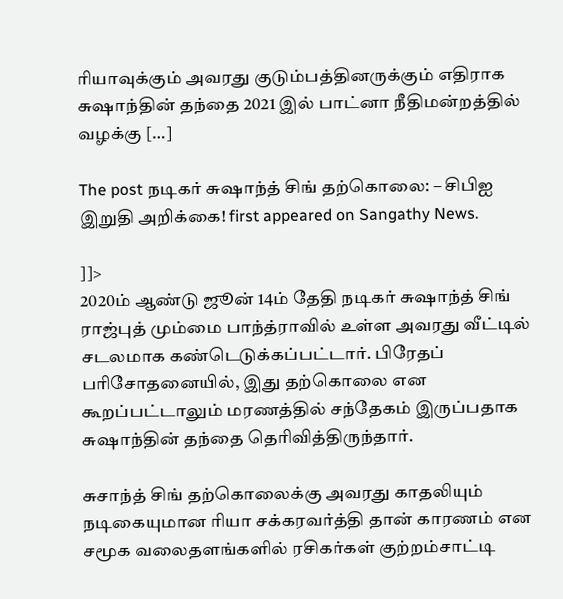ரியாவுக்கும் அவரது குடும்பத்தினருக்கும் எதிராக சுஷாந்தின் தந்தை 2021 இல் பாட்னா நீதிமன்றத்தில் வழக்கு […]

The post நடிகர் சுஷாந்த் சிங் தற்கொலை: – சிபிஐ இறுதி அறிக்கை! first appeared on Sangathy News.

]]>
2020ம் ஆண்டு ஜூன் 14ம் தேதி நடிகர் சுஷாந்த் சிங் ராஜ்புத் மும்மை பாந்த்ராவில் உள்ள அவரது வீட்டில் சடலமாக கண்டெடுக்கப்பட்டார். பிரேதப் பரிசோதனையில், இது தற்கொலை என கூறப்பட்டாலும் மரணத்தில் சந்தேகம் இருப்பதாக சுஷாந்தின் தந்தை தெரிவித்திருந்தார்.

சுசாந்த் சிங் தற்கொலைக்கு அவரது காதலியும் நடிகையுமான ரியா சக்கரவர்த்தி தான் காரணம் என சமூக வலைதளங்களில் ரசிகர்கள் குற்றம்சாட்டி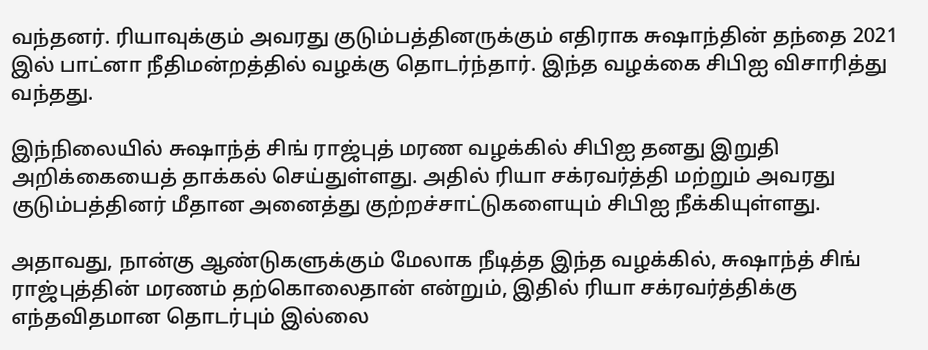வந்தனர். ரியாவுக்கும் அவரது குடும்பத்தினருக்கும் எதிராக சுஷாந்தின் தந்தை 2021 இல் பாட்னா நீதிமன்றத்தில் வழக்கு தொடர்ந்தார். இந்த வழக்கை சிபிஐ விசாரித்து வந்தது.

இந்நிலையில் சுஷாந்த் சிங் ராஜ்புத் மரண வழக்கில் சிபிஐ தனது இறுதி அறிக்கையைத் தாக்கல் செய்துள்ளது. அதில் ரியா சக்ரவர்த்தி மற்றும் அவரது குடும்பத்தினர் மீதான அனைத்து குற்றச்சாட்டுகளையும் சிபிஐ நீக்கியுள்ளது.

அதாவது, நான்கு ஆண்டுகளுக்கும் மேலாக நீடித்த இந்த வழக்கில், சுஷாந்த் சிங் ராஜ்புத்தின் மரணம் தற்கொலைதான் என்றும், இதில் ரியா சக்ரவர்த்திக்கு எந்தவிதமான தொடர்பும் இல்லை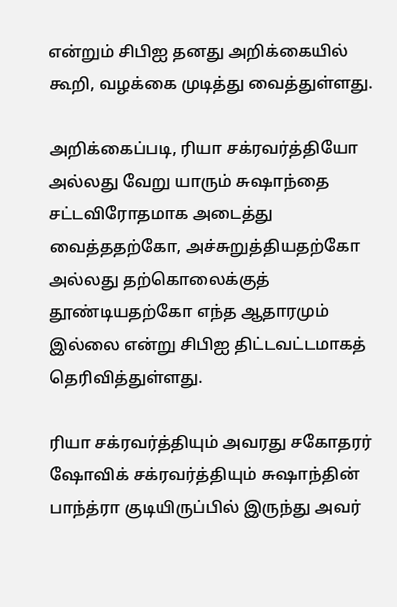என்றும் சிபிஐ தனது அறிக்கையில் கூறி, வழக்கை முடித்து வைத்துள்ளது.

அறிக்கைப்படி, ரியா சக்ரவர்த்தியோ அல்லது வேறு யாரும் சுஷாந்தை சட்டவிரோதமாக அடைத்து வைத்ததற்கோ, அச்சுறுத்தியதற்கோ அல்லது தற்கொலைக்குத் தூண்டியதற்கோ எந்த ஆதாரமும் இல்லை என்று சிபிஐ திட்டவட்டமாகத் தெரிவித்துள்ளது.

ரியா சக்ரவர்த்தியும் அவரது சகோதரர் ஷோவிக் சக்ரவர்த்தியும் சுஷாந்தின் பாந்த்ரா குடியிருப்பில் இருந்து அவர்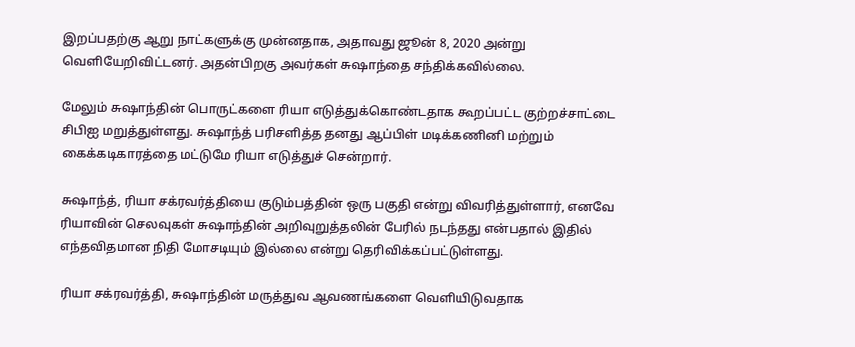இறப்பதற்கு ஆறு நாட்களுக்கு முன்னதாக, அதாவது ஜூன் 8, 2020 அன்று வெளியேறிவிட்டனர். அதன்பிறகு அவர்கள் சுஷாந்தை சந்திக்கவில்லை.

மேலும் சுஷாந்தின் பொருட்களை ரியா எடுத்துக்கொண்டதாக கூறப்பட்ட குற்றச்சாட்டை சிபிஐ மறுத்துள்ளது. சுஷாந்த் பரிசளித்த தனது ஆப்பிள் மடிக்கணினி மற்றும் கைக்கடிகாரத்தை மட்டுமே ரியா எடுத்துச் சென்றார்.

சுஷாந்த், ரியா சக்ரவர்த்தியை குடும்பத்தின் ஒரு பகுதி என்று விவரித்துள்ளார், எனவே ரியாவின் செலவுகள் சுஷாந்தின் அறிவுறுத்தலின் பேரில் நடந்தது என்பதால் இதில் எந்தவிதமான நிதி மோசடியும் இல்லை என்று தெரிவிக்கப்பட்டுள்ளது.

ரியா சக்ரவர்த்தி, சுஷாந்தின் மருத்துவ ஆவணங்களை வெளியிடுவதாக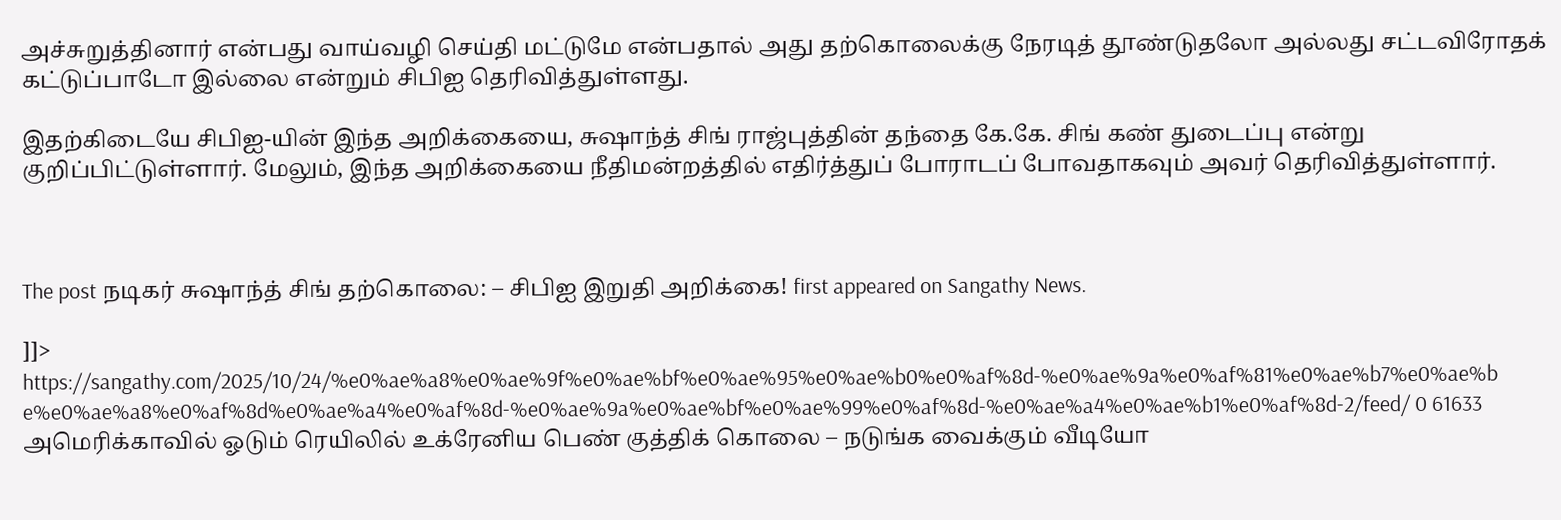அச்சுறுத்தினார் என்பது வாய்வழி செய்தி மட்டுமே என்பதால் அது தற்கொலைக்கு நேரடித் தூண்டுதலோ அல்லது சட்டவிரோதக் கட்டுப்பாடோ இல்லை என்றும் சிபிஐ தெரிவித்துள்ளது.

இதற்கிடையே சிபிஐ-யின் இந்த அறிக்கையை, சுஷாந்த் சிங் ராஜ்புத்தின் தந்தை கே.கே. சிங் கண் துடைப்பு என்று குறிப்பிட்டுள்ளார். மேலும், இந்த அறிக்கையை நீதிமன்றத்தில் எதிர்த்துப் போராடப் போவதாகவும் அவர் தெரிவித்துள்ளார்.



The post நடிகர் சுஷாந்த் சிங் தற்கொலை: – சிபிஐ இறுதி அறிக்கை! first appeared on Sangathy News.

]]>
https://sangathy.com/2025/10/24/%e0%ae%a8%e0%ae%9f%e0%ae%bf%e0%ae%95%e0%ae%b0%e0%af%8d-%e0%ae%9a%e0%af%81%e0%ae%b7%e0%ae%be%e0%ae%a8%e0%af%8d%e0%ae%a4%e0%af%8d-%e0%ae%9a%e0%ae%bf%e0%ae%99%e0%af%8d-%e0%ae%a4%e0%ae%b1%e0%af%8d-2/feed/ 0 61633
அமெரிக்காவில் ஓடும் ரெயிலில் உக்ரேனிய பெண் குத்திக் கொலை – நடுங்க வைக்கும் வீடியோ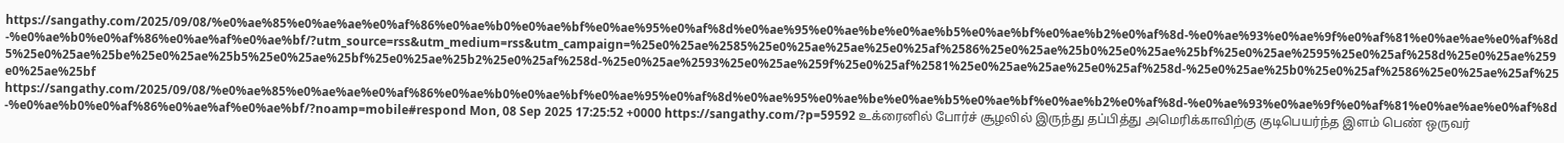https://sangathy.com/2025/09/08/%e0%ae%85%e0%ae%ae%e0%af%86%e0%ae%b0%e0%ae%bf%e0%ae%95%e0%af%8d%e0%ae%95%e0%ae%be%e0%ae%b5%e0%ae%bf%e0%ae%b2%e0%af%8d-%e0%ae%93%e0%ae%9f%e0%af%81%e0%ae%ae%e0%af%8d-%e0%ae%b0%e0%af%86%e0%ae%af%e0%ae%bf/?utm_source=rss&utm_medium=rss&utm_campaign=%25e0%25ae%2585%25e0%25ae%25ae%25e0%25af%2586%25e0%25ae%25b0%25e0%25ae%25bf%25e0%25ae%2595%25e0%25af%258d%25e0%25ae%2595%25e0%25ae%25be%25e0%25ae%25b5%25e0%25ae%25bf%25e0%25ae%25b2%25e0%25af%258d-%25e0%25ae%2593%25e0%25ae%259f%25e0%25af%2581%25e0%25ae%25ae%25e0%25af%258d-%25e0%25ae%25b0%25e0%25af%2586%25e0%25ae%25af%25e0%25ae%25bf https://sangathy.com/2025/09/08/%e0%ae%85%e0%ae%ae%e0%af%86%e0%ae%b0%e0%ae%bf%e0%ae%95%e0%af%8d%e0%ae%95%e0%ae%be%e0%ae%b5%e0%ae%bf%e0%ae%b2%e0%af%8d-%e0%ae%93%e0%ae%9f%e0%af%81%e0%ae%ae%e0%af%8d-%e0%ae%b0%e0%af%86%e0%ae%af%e0%ae%bf/?noamp=mobile#respond Mon, 08 Sep 2025 17:25:52 +0000 https://sangathy.com/?p=59592 உக்ரைனில் போர்ச் சூழலில் இருந்து தப்பித்து அமெரிக்காவிற்கு குடிபெயர்ந்த இளம் பெண் ஒருவர்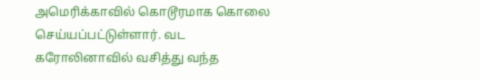அமெரிக்காவில் கொடூரமாக கொலை செய்யப்பட்டுள்ளார். வட கரோலினாவில் வசித்து வந்த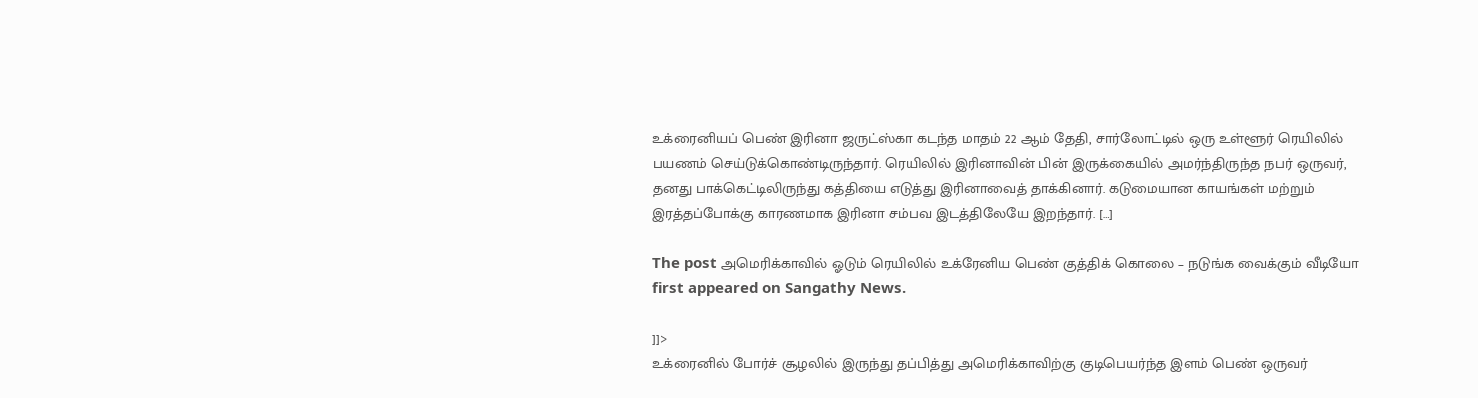உக்ரைனியப் பெண் இரினா ஜருட்ஸ்கா கடந்த மாதம் 22 ஆம் தேதி, சார்லோட்டில் ஒரு உள்ளூர் ரெயிலில் பயணம் செய்டுக்கொண்டிருந்தார். ரெயிலில் இரினாவின் பின் இருக்கையில் அமர்ந்திருந்த நபர் ஒருவர், தனது பாக்கெட்டிலிருந்து கத்தியை எடுத்து இரினாவைத் தாக்கினார். கடுமையான காயங்கள் மற்றும் இரத்தப்போக்கு காரணமாக இரினா சம்பவ இடத்திலேயே இறந்தார். […]

The post அமெரிக்காவில் ஓடும் ரெயிலில் உக்ரேனிய பெண் குத்திக் கொலை – நடுங்க வைக்கும் வீடியோ first appeared on Sangathy News.

]]>
உக்ரைனில் போர்ச் சூழலில் இருந்து தப்பித்து அமெரிக்காவிற்கு குடிபெயர்ந்த இளம் பெண் ஒருவர்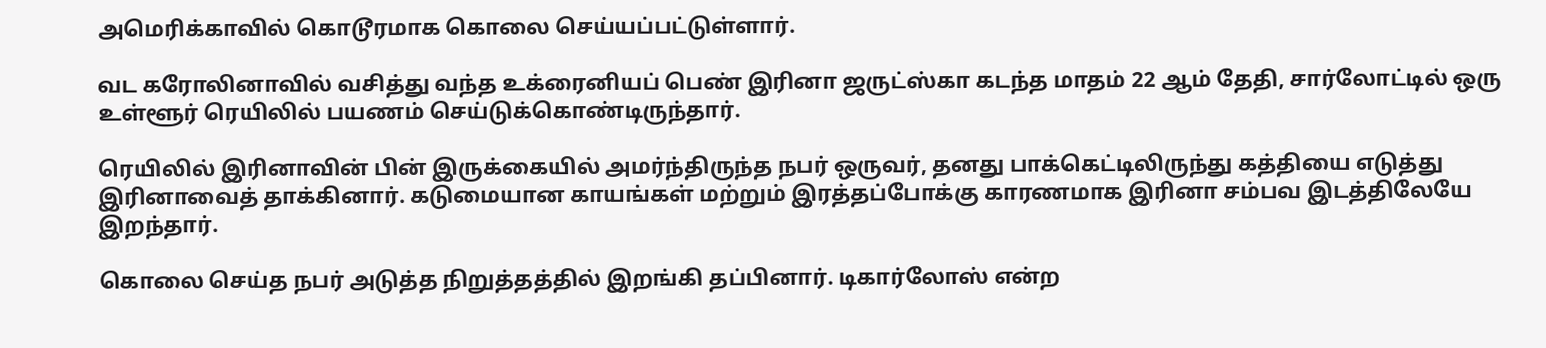அமெரிக்காவில் கொடூரமாக கொலை செய்யப்பட்டுள்ளார்.

வட கரோலினாவில் வசித்து வந்த உக்ரைனியப் பெண் இரினா ஜருட்ஸ்கா கடந்த மாதம் 22 ஆம் தேதி, சார்லோட்டில் ஒரு உள்ளூர் ரெயிலில் பயணம் செய்டுக்கொண்டிருந்தார்.

ரெயிலில் இரினாவின் பின் இருக்கையில் அமர்ந்திருந்த நபர் ஒருவர், தனது பாக்கெட்டிலிருந்து கத்தியை எடுத்து இரினாவைத் தாக்கினார். கடுமையான காயங்கள் மற்றும் இரத்தப்போக்கு காரணமாக இரினா சம்பவ இடத்திலேயே இறந்தார்.

கொலை செய்த நபர் அடுத்த நிறுத்தத்தில் இறங்கி தப்பினார். டிகார்லோஸ் என்ற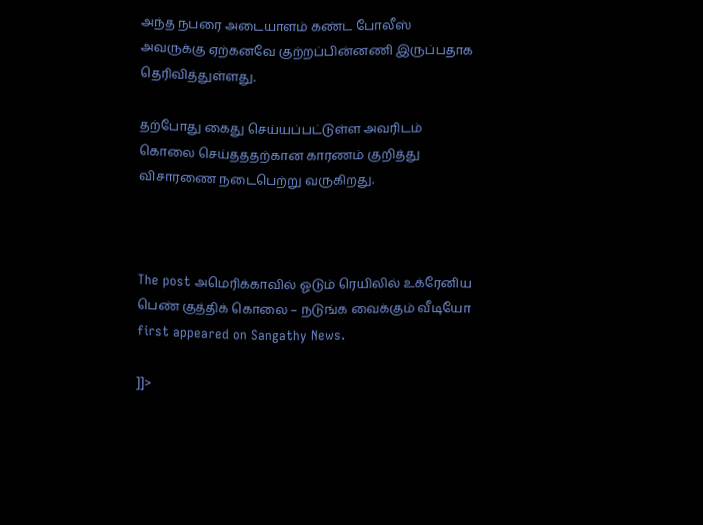அந்த நபரை அடையாளம் கண்ட போலீஸ் அவருக்கு ஏற்கனவே குற்றப்பின்னணி இருப்பதாக தெரிவித்துள்ளது.

தற்போது கைது செய்யப்பட்டுள்ள அவரிடம் கொலை செய்தததற்கான காரணம் குறித்து விசாரணை நடைபெற்று வருகிறது.



The post அமெரிக்காவில் ஓடும் ரெயிலில் உக்ரேனிய பெண் குத்திக் கொலை – நடுங்க வைக்கும் வீடியோ first appeared on Sangathy News.

]]>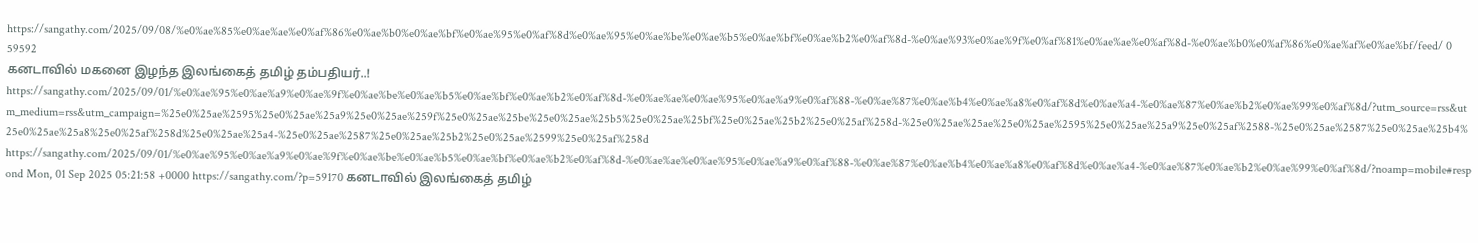https://sangathy.com/2025/09/08/%e0%ae%85%e0%ae%ae%e0%af%86%e0%ae%b0%e0%ae%bf%e0%ae%95%e0%af%8d%e0%ae%95%e0%ae%be%e0%ae%b5%e0%ae%bf%e0%ae%b2%e0%af%8d-%e0%ae%93%e0%ae%9f%e0%af%81%e0%ae%ae%e0%af%8d-%e0%ae%b0%e0%af%86%e0%ae%af%e0%ae%bf/feed/ 0 59592
கனடாவில் மகனை இழந்த இலங்கைத் தமிழ் தம்பதியர்..! https://sangathy.com/2025/09/01/%e0%ae%95%e0%ae%a9%e0%ae%9f%e0%ae%be%e0%ae%b5%e0%ae%bf%e0%ae%b2%e0%af%8d-%e0%ae%ae%e0%ae%95%e0%ae%a9%e0%af%88-%e0%ae%87%e0%ae%b4%e0%ae%a8%e0%af%8d%e0%ae%a4-%e0%ae%87%e0%ae%b2%e0%ae%99%e0%af%8d/?utm_source=rss&utm_medium=rss&utm_campaign=%25e0%25ae%2595%25e0%25ae%25a9%25e0%25ae%259f%25e0%25ae%25be%25e0%25ae%25b5%25e0%25ae%25bf%25e0%25ae%25b2%25e0%25af%258d-%25e0%25ae%25ae%25e0%25ae%2595%25e0%25ae%25a9%25e0%25af%2588-%25e0%25ae%2587%25e0%25ae%25b4%25e0%25ae%25a8%25e0%25af%258d%25e0%25ae%25a4-%25e0%25ae%2587%25e0%25ae%25b2%25e0%25ae%2599%25e0%25af%258d https://sangathy.com/2025/09/01/%e0%ae%95%e0%ae%a9%e0%ae%9f%e0%ae%be%e0%ae%b5%e0%ae%bf%e0%ae%b2%e0%af%8d-%e0%ae%ae%e0%ae%95%e0%ae%a9%e0%af%88-%e0%ae%87%e0%ae%b4%e0%ae%a8%e0%af%8d%e0%ae%a4-%e0%ae%87%e0%ae%b2%e0%ae%99%e0%af%8d/?noamp=mobile#respond Mon, 01 Sep 2025 05:21:58 +0000 https://sangathy.com/?p=59170 கனடாவில் இலங்கைத் தமிழ்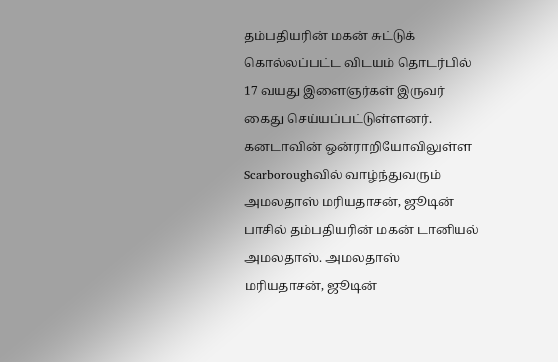தம்பதியரின் மகன் சுட்டுக் கொல்லப்பட்ட விடயம் தொடர்பில் 17 வயது இளைஞர்கள் இருவர் கைது செய்யப்பட்டுள்ளனர். கனடாவின் ஒன்ராறியோவிலுள்ள Scarboroughவில் வாழ்ந்துவரும் அமலதாஸ் மரியதாசன், ஜூடின் பாசில் தம்பதியரின் மகன் டானியல் அமலதாஸ். அமலதாஸ் மரியதாசன், ஜூடின்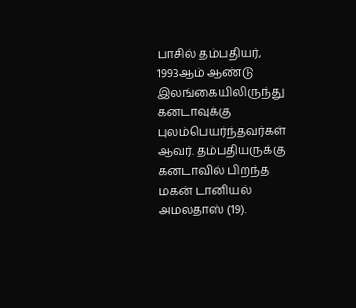பாசில் தம்பதியர், 1993ஆம் ஆண்டு இலங்கையிலிருந்து கனடாவுக்கு புலம்பெயர்ந்தவர்கள் ஆவர். தம்பதியருக்கு கனடாவில் பிறந்த மகன் டானியல் அமலதாஸ் (19).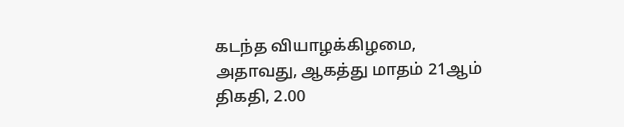கடந்த வியாழக்கிழமை, அதாவது, ஆகத்து மாதம் 21ஆம் திகதி, 2.00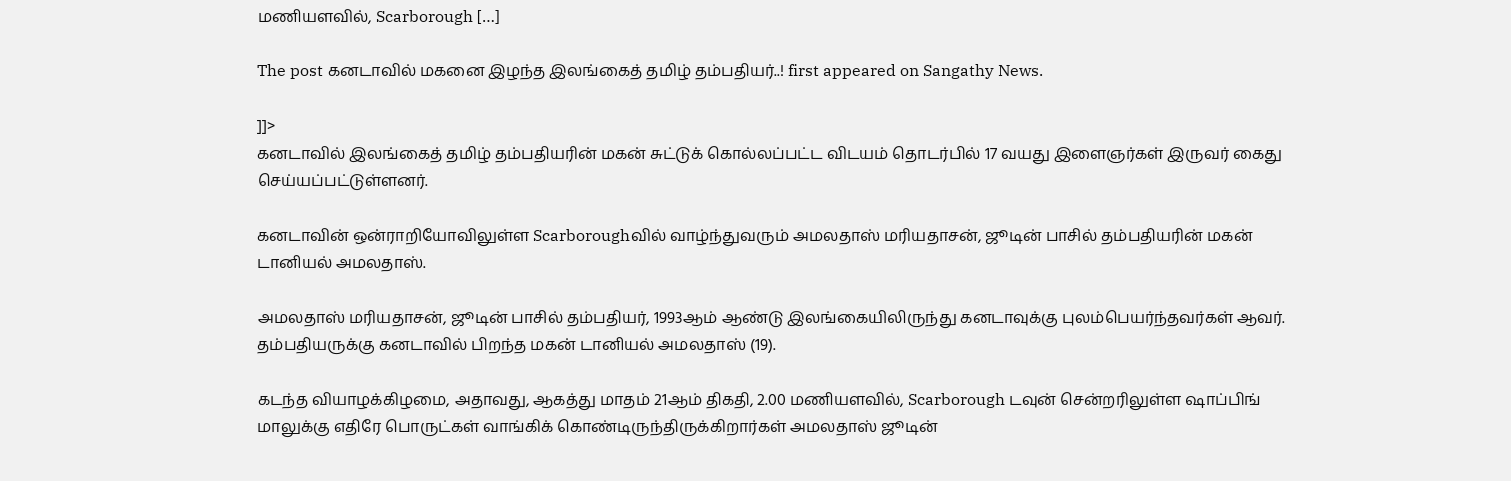மணியளவில், Scarborough […]

The post கனடாவில் மகனை இழந்த இலங்கைத் தமிழ் தம்பதியர்..! first appeared on Sangathy News.

]]>
கனடாவில் இலங்கைத் தமிழ் தம்பதியரின் மகன் சுட்டுக் கொல்லப்பட்ட விடயம் தொடர்பில் 17 வயது இளைஞர்கள் இருவர் கைது செய்யப்பட்டுள்ளனர்.

கனடாவின் ஒன்ராறியோவிலுள்ள Scarboroughவில் வாழ்ந்துவரும் அமலதாஸ் மரியதாசன், ஜூடின் பாசில் தம்பதியரின் மகன் டானியல் அமலதாஸ்.

அமலதாஸ் மரியதாசன், ஜூடின் பாசில் தம்பதியர், 1993ஆம் ஆண்டு இலங்கையிலிருந்து கனடாவுக்கு புலம்பெயர்ந்தவர்கள் ஆவர். தம்பதியருக்கு கனடாவில் பிறந்த மகன் டானியல் அமலதாஸ் (19).

கடந்த வியாழக்கிழமை, அதாவது, ஆகத்து மாதம் 21ஆம் திகதி, 2.00 மணியளவில், Scarborough டவுன் சென்றரிலுள்ள ஷாப்பிங் மாலுக்கு எதிரே பொருட்கள் வாங்கிக் கொண்டிருந்திருக்கிறார்கள் அமலதாஸ் ஜூடின்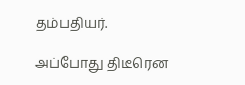தம்பதியர்.

அப்போது திடீரென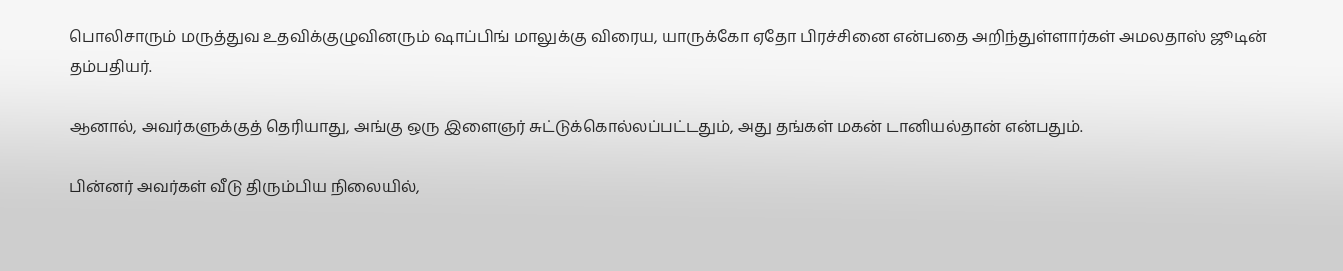பொலிசாரும் மருத்துவ உதவிக்குழுவினரும் ஷாப்பிங் மாலுக்கு விரைய, யாருக்கோ ஏதோ பிரச்சினை என்பதை அறிந்துள்ளார்கள் அமலதாஸ் ஜூடின் தம்பதியர்.

ஆனால், அவர்களுக்குத் தெரியாது, அங்கு ஒரு இளைஞர் சுட்டுக்கொல்லப்பட்டதும், அது தங்கள் மகன் டானியல்தான் என்பதும்.

பின்னர் அவர்கள் வீடு திரும்பிய நிலையில்,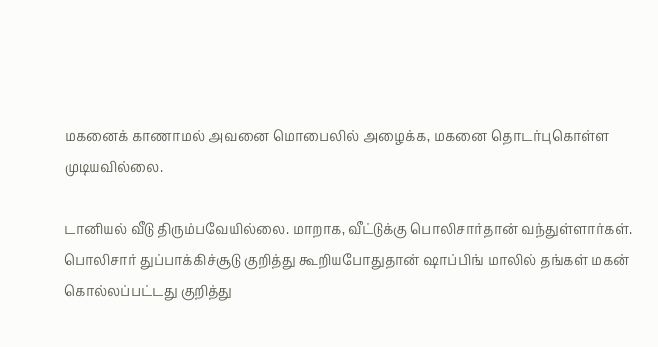மகனைக் காணாமல் அவனை மொபைலில் அழைக்க, மகனை தொடர்புகொள்ள முடியவில்லை.

டானியல் வீடு திரும்பவேயில்லை. மாறாக, வீட்டுக்கு பொலிசார்தான் வந்துள்ளார்கள். பொலிசார் துப்பாக்கிச்சூடு குறித்து கூறியபோதுதான் ஷாப்பிங் மாலில் தங்கள் மகன் கொல்லப்பட்டது குறித்து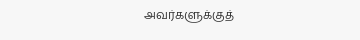அவர்களுக்குத்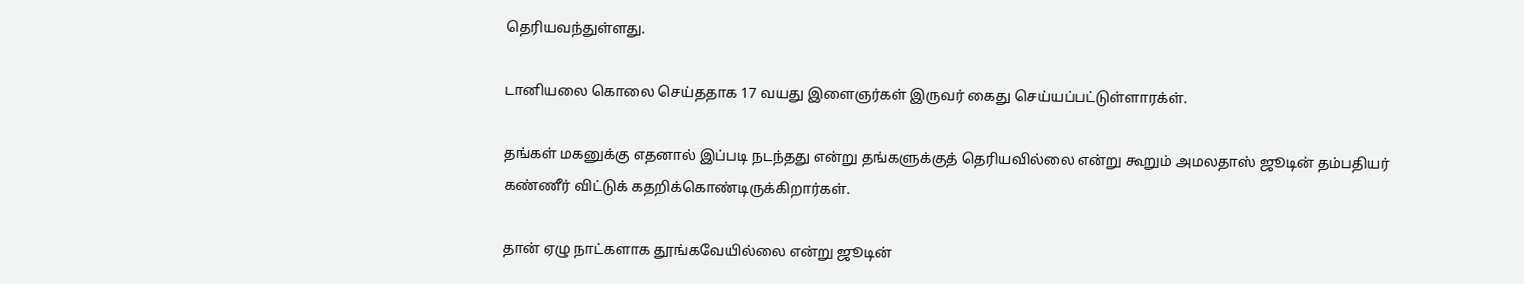தெரியவந்துள்ளது.

டானியலை கொலை செய்ததாக 17 வயது இளைஞர்கள் இருவர் கைது செய்யப்பட்டுள்ளாரக்ள்.

தங்கள் மகனுக்கு எதனால் இப்படி நடந்தது என்று தங்களுக்குத் தெரியவில்லை என்று கூறும் அமலதாஸ் ஜூடின் தம்பதியர் கண்ணீர் விட்டுக் கதறிக்கொண்டிருக்கிறார்கள்.

தான் ஏழு நாட்களாக தூங்கவேயில்லை என்று ஜூடின்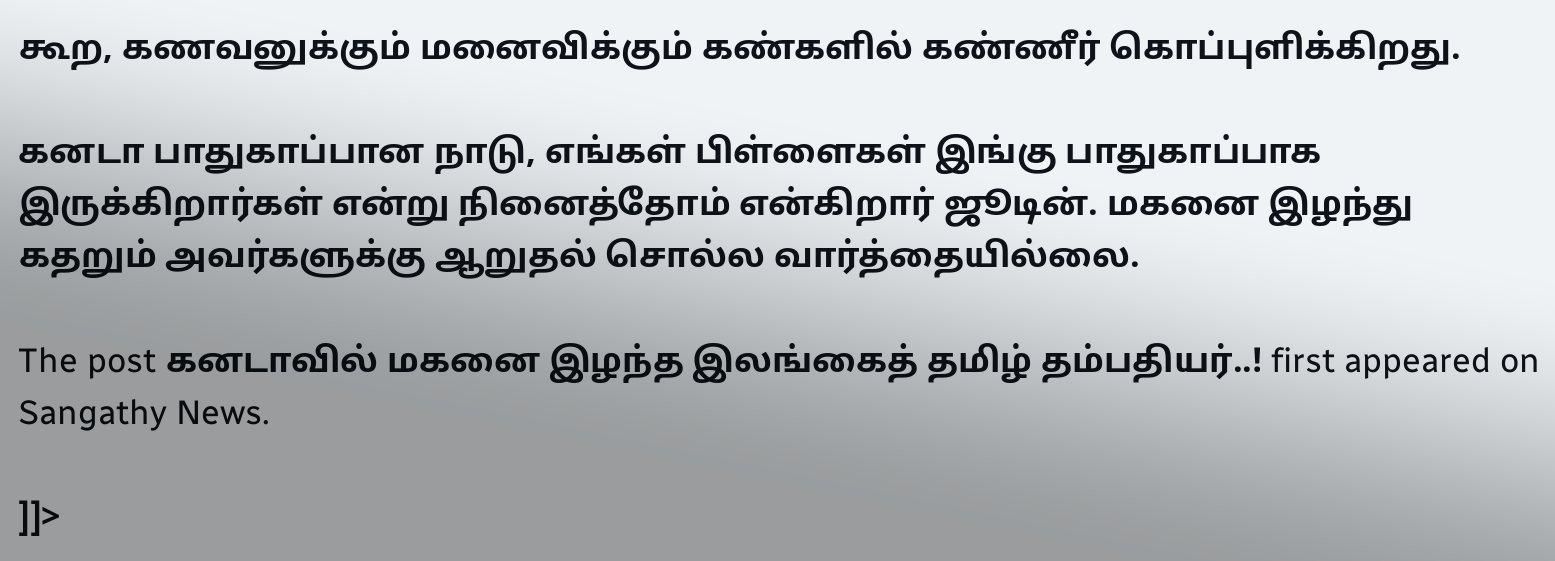கூற, கணவனுக்கும் மனைவிக்கும் கண்களில் கண்ணீர் கொப்புளிக்கிறது.

கனடா பாதுகாப்பான நாடு, எங்கள் பிள்ளைகள் இங்கு பாதுகாப்பாக இருக்கிறார்கள் என்று நினைத்தோம் என்கிறார் ஜூடின். மகனை இழந்து கதறும் அவர்களுக்கு ஆறுதல் சொல்ல வார்த்தையில்லை.

The post கனடாவில் மகனை இழந்த இலங்கைத் தமிழ் தம்பதியர்..! first appeared on Sangathy News.

]]>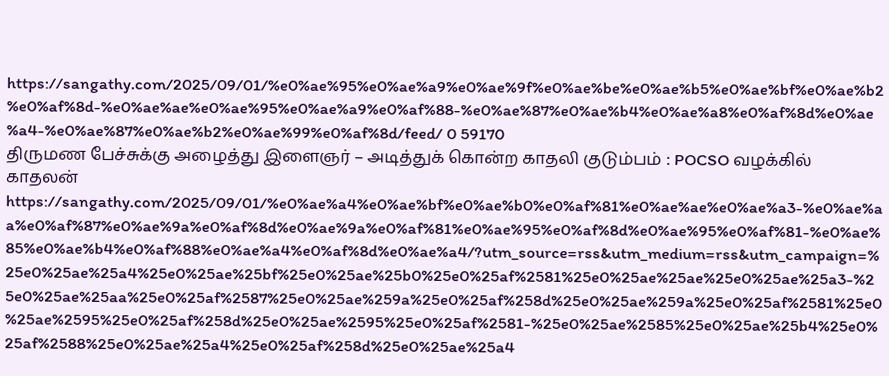https://sangathy.com/2025/09/01/%e0%ae%95%e0%ae%a9%e0%ae%9f%e0%ae%be%e0%ae%b5%e0%ae%bf%e0%ae%b2%e0%af%8d-%e0%ae%ae%e0%ae%95%e0%ae%a9%e0%af%88-%e0%ae%87%e0%ae%b4%e0%ae%a8%e0%af%8d%e0%ae%a4-%e0%ae%87%e0%ae%b2%e0%ae%99%e0%af%8d/feed/ 0 59170
திருமண பேச்சுக்கு அழைத்து இளைஞர் – அடித்துக் கொன்ற காதலி குடும்பம் : POCSO வழக்கில் காதலன் https://sangathy.com/2025/09/01/%e0%ae%a4%e0%ae%bf%e0%ae%b0%e0%af%81%e0%ae%ae%e0%ae%a3-%e0%ae%aa%e0%af%87%e0%ae%9a%e0%af%8d%e0%ae%9a%e0%af%81%e0%ae%95%e0%af%8d%e0%ae%95%e0%af%81-%e0%ae%85%e0%ae%b4%e0%af%88%e0%ae%a4%e0%af%8d%e0%ae%a4/?utm_source=rss&utm_medium=rss&utm_campaign=%25e0%25ae%25a4%25e0%25ae%25bf%25e0%25ae%25b0%25e0%25af%2581%25e0%25ae%25ae%25e0%25ae%25a3-%25e0%25ae%25aa%25e0%25af%2587%25e0%25ae%259a%25e0%25af%258d%25e0%25ae%259a%25e0%25af%2581%25e0%25ae%2595%25e0%25af%258d%25e0%25ae%2595%25e0%25af%2581-%25e0%25ae%2585%25e0%25ae%25b4%25e0%25af%2588%25e0%25ae%25a4%25e0%25af%258d%25e0%25ae%25a4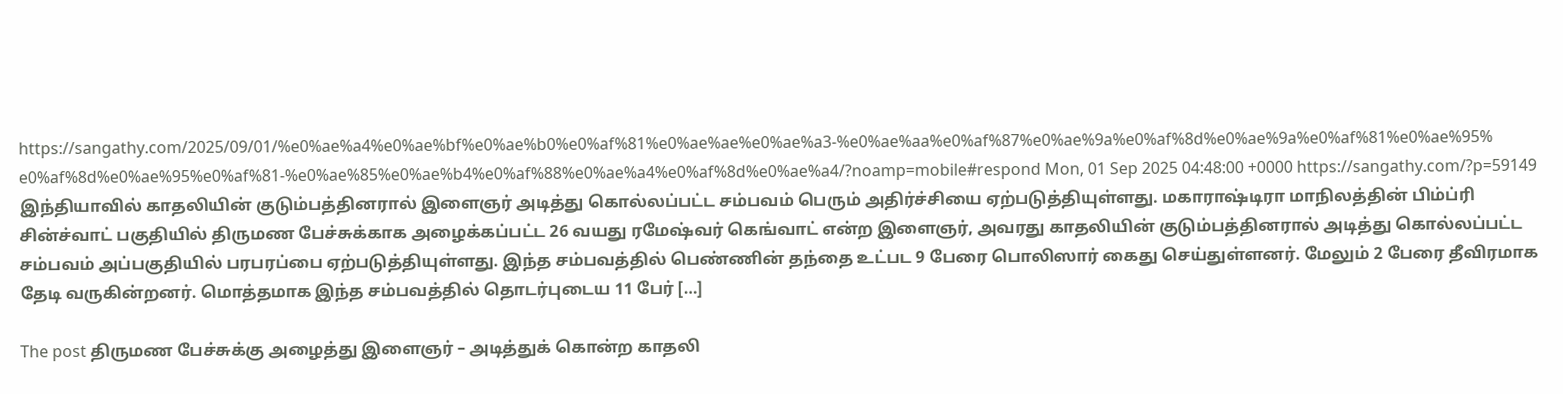https://sangathy.com/2025/09/01/%e0%ae%a4%e0%ae%bf%e0%ae%b0%e0%af%81%e0%ae%ae%e0%ae%a3-%e0%ae%aa%e0%af%87%e0%ae%9a%e0%af%8d%e0%ae%9a%e0%af%81%e0%ae%95%e0%af%8d%e0%ae%95%e0%af%81-%e0%ae%85%e0%ae%b4%e0%af%88%e0%ae%a4%e0%af%8d%e0%ae%a4/?noamp=mobile#respond Mon, 01 Sep 2025 04:48:00 +0000 https://sangathy.com/?p=59149 இந்தியாவில் காதலியின் குடும்பத்தினரால் இளைஞர் அடித்து கொல்லப்பட்ட சம்பவம் பெரும் அதிர்ச்சியை ஏற்படுத்தியுள்ளது. மகாராஷ்டிரா மாநிலத்தின் பிம்ப்ரி சின்ச்வாட் பகுதியில் திருமண பேச்சுக்காக அழைக்கப்பட்ட 26 வயது ரமேஷ்வர் கெங்வாட் என்ற இளைஞர், அவரது காதலியின் குடும்பத்தினரால் அடித்து கொல்லப்பட்ட சம்பவம் அப்பகுதியில் பரபரப்பை ஏற்படுத்தியுள்ளது. இந்த சம்பவத்தில் பெண்ணின் தந்தை உட்பட 9 பேரை பொலிஸார் கைது செய்துள்ளனர். மேலும் 2 பேரை தீவிரமாக தேடி வருகின்றனர். மொத்தமாக இந்த சம்பவத்தில் தொடர்புடைய 11 பேர் […]

The post திருமண பேச்சுக்கு அழைத்து இளைஞர் – அடித்துக் கொன்ற காதலி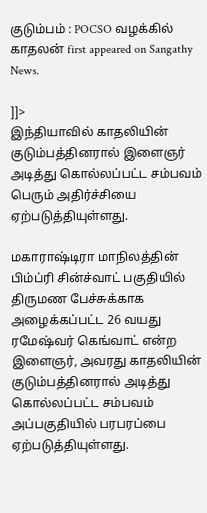குடும்பம் : POCSO வழக்கில் காதலன் first appeared on Sangathy News.

]]>
இந்தியாவில் காதலியின் குடும்பத்தினரால் இளைஞர் அடித்து கொல்லப்பட்ட சம்பவம் பெரும் அதிர்ச்சியை ஏற்படுத்தியுள்ளது.

மகாராஷ்டிரா மாநிலத்தின் பிம்ப்ரி சின்ச்வாட் பகுதியில் திருமண பேச்சுக்காக அழைக்கப்பட்ட 26 வயது ரமேஷ்வர் கெங்வாட் என்ற இளைஞர், அவரது காதலியின் குடும்பத்தினரால் அடித்து கொல்லப்பட்ட சம்பவம் அப்பகுதியில் பரபரப்பை ஏற்படுத்தியுள்ளது.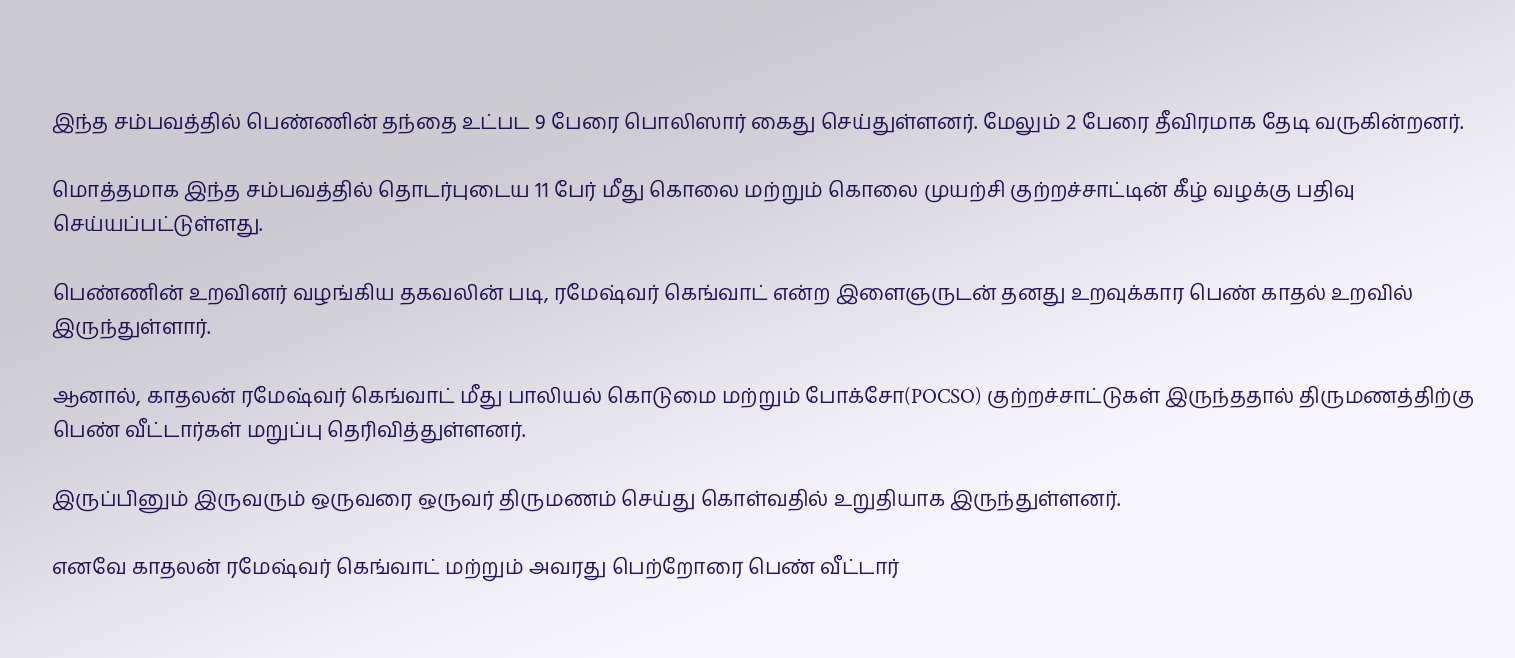இந்த சம்பவத்தில் பெண்ணின் தந்தை உட்பட 9 பேரை பொலிஸார் கைது செய்துள்ளனர். மேலும் 2 பேரை தீவிரமாக தேடி வருகின்றனர்.

மொத்தமாக இந்த சம்பவத்தில் தொடர்புடைய 11 பேர் மீது கொலை மற்றும் கொலை முயற்சி குற்றச்சாட்டின் கீழ் வழக்கு பதிவு செய்யப்பட்டுள்ளது.

பெண்ணின் உறவினர் வழங்கிய தகவலின் படி, ரமேஷ்வர் கெங்வாட் என்ற இளைஞருடன் தனது உறவுக்கார பெண் காதல் உறவில் இருந்துள்ளார்.

ஆனால், காதலன் ரமேஷ்வர் கெங்வாட் மீது பாலியல் கொடுமை மற்றும் போக்சோ(POCSO) குற்றச்சாட்டுகள் இருந்ததால் திருமணத்திற்கு பெண் வீட்டார்கள் மறுப்பு தெரிவித்துள்ளனர்.

இருப்பினும் இருவரும் ஒருவரை ஒருவர் திருமணம் செய்து கொள்வதில் உறுதியாக இருந்துள்ளனர்.

எனவே காதலன் ரமேஷ்வர் கெங்வாட் மற்றும் அவரது பெற்றோரை பெண் வீட்டார்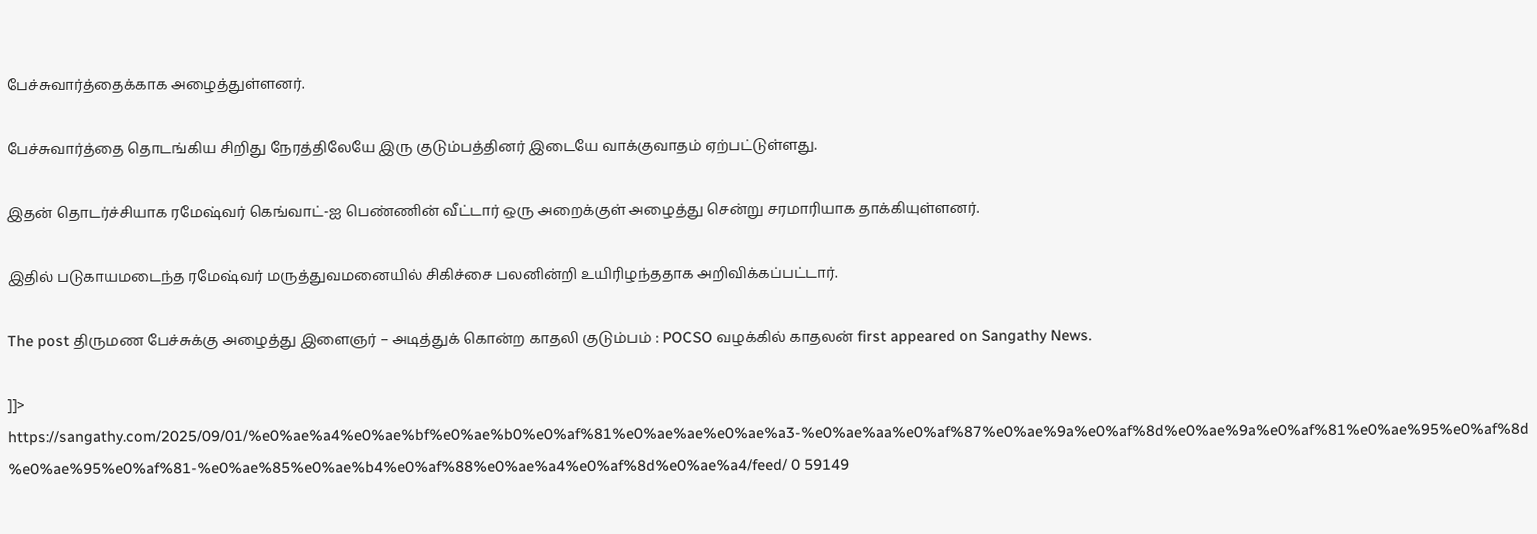பேச்சுவார்த்தைக்காக அழைத்துள்ளனர்.

பேச்சுவார்த்தை தொடங்கிய சிறிது நேரத்திலேயே இரு குடும்பத்தினர் இடையே வாக்குவாதம் ஏற்பட்டுள்ளது.

இதன் தொடர்ச்சியாக ரமேஷ்வர் கெங்வாட்-ஐ பெண்ணின் வீட்டார் ஒரு அறைக்குள் அழைத்து சென்று சரமாரியாக தாக்கியுள்ளனர்.

இதில் படுகாயமடைந்த ரமேஷ்வர் மருத்துவமனையில் சிகிச்சை பலனின்றி உயிரிழந்ததாக அறிவிக்கப்பட்டார்.

The post திருமண பேச்சுக்கு அழைத்து இளைஞர் – அடித்துக் கொன்ற காதலி குடும்பம் : POCSO வழக்கில் காதலன் first appeared on Sangathy News.

]]>
https://sangathy.com/2025/09/01/%e0%ae%a4%e0%ae%bf%e0%ae%b0%e0%af%81%e0%ae%ae%e0%ae%a3-%e0%ae%aa%e0%af%87%e0%ae%9a%e0%af%8d%e0%ae%9a%e0%af%81%e0%ae%95%e0%af%8d%e0%ae%95%e0%af%81-%e0%ae%85%e0%ae%b4%e0%af%88%e0%ae%a4%e0%af%8d%e0%ae%a4/feed/ 0 59149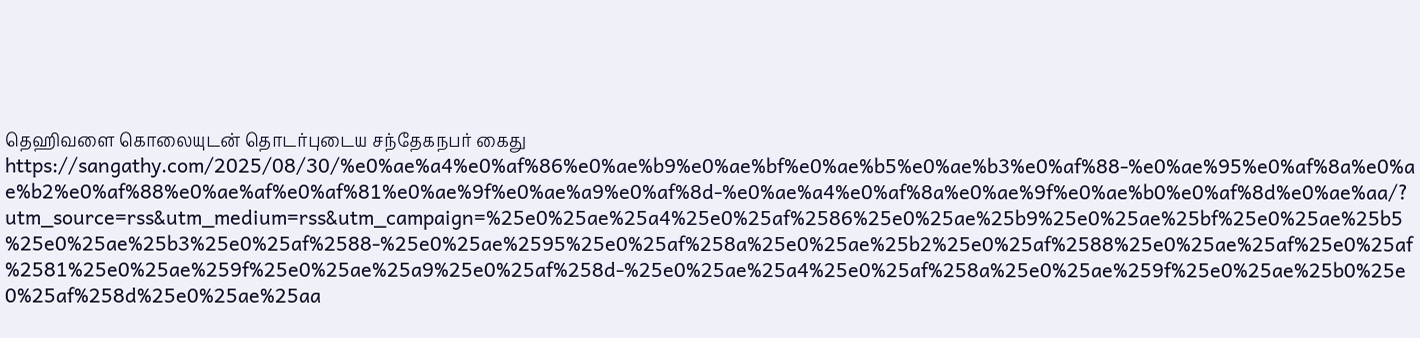தெஹிவளை கொலையுடன் தொடர்புடைய சந்தேகநபர் கைது https://sangathy.com/2025/08/30/%e0%ae%a4%e0%af%86%e0%ae%b9%e0%ae%bf%e0%ae%b5%e0%ae%b3%e0%af%88-%e0%ae%95%e0%af%8a%e0%ae%b2%e0%af%88%e0%ae%af%e0%af%81%e0%ae%9f%e0%ae%a9%e0%af%8d-%e0%ae%a4%e0%af%8a%e0%ae%9f%e0%ae%b0%e0%af%8d%e0%ae%aa/?utm_source=rss&utm_medium=rss&utm_campaign=%25e0%25ae%25a4%25e0%25af%2586%25e0%25ae%25b9%25e0%25ae%25bf%25e0%25ae%25b5%25e0%25ae%25b3%25e0%25af%2588-%25e0%25ae%2595%25e0%25af%258a%25e0%25ae%25b2%25e0%25af%2588%25e0%25ae%25af%25e0%25af%2581%25e0%25ae%259f%25e0%25ae%25a9%25e0%25af%258d-%25e0%25ae%25a4%25e0%25af%258a%25e0%25ae%259f%25e0%25ae%25b0%25e0%25af%258d%25e0%25ae%25aa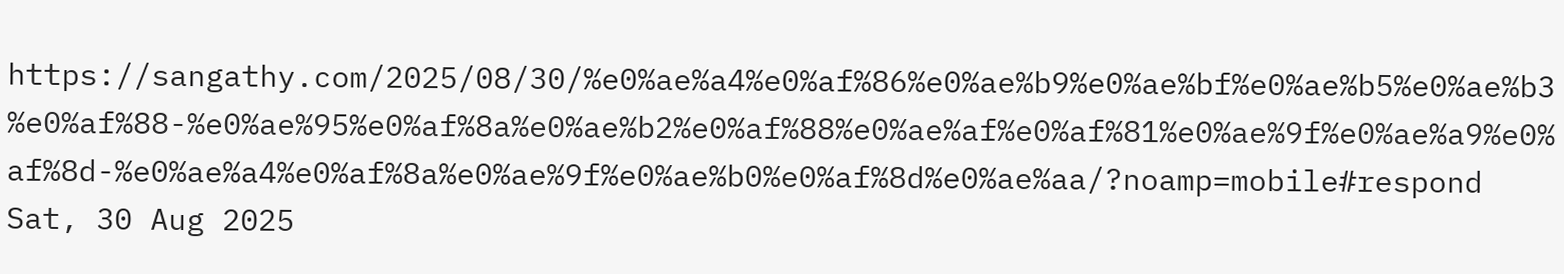https://sangathy.com/2025/08/30/%e0%ae%a4%e0%af%86%e0%ae%b9%e0%ae%bf%e0%ae%b5%e0%ae%b3%e0%af%88-%e0%ae%95%e0%af%8a%e0%ae%b2%e0%af%88%e0%ae%af%e0%af%81%e0%ae%9f%e0%ae%a9%e0%af%8d-%e0%ae%a4%e0%af%8a%e0%ae%9f%e0%ae%b0%e0%af%8d%e0%ae%aa/?noamp=mobile#respond Sat, 30 Aug 2025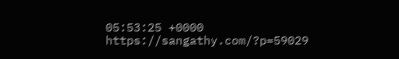05:53:25 +0000 https://sangathy.com/?p=59029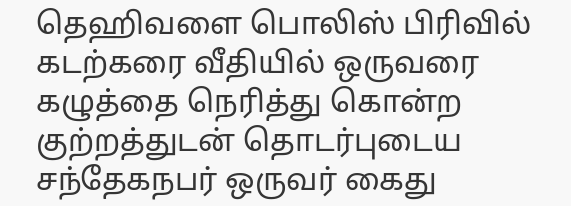தெஹிவளை பொலிஸ் பிரிவில் கடற்கரை வீதியில் ஒருவரை கழுத்தை நெரித்து கொன்ற குற்றத்துடன் தொடர்புடைய சந்தேகநபர் ஒருவர் கைது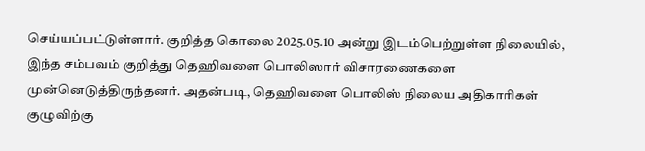செய்யப்பட்டுள்ளார். குறித்த கொலை 2025.05.10 அன்று இடம்பெற்றுள்ள நிலையில், இந்த சம்பவம் குறித்து தெஹிவளை பொலிஸார் விசாரணைகளை முன்னெடுத்திருந்தனர். அதன்படி, தெஹிவளை பொலிஸ் நிலைய அதிகாரிகள் குழுவிற்கு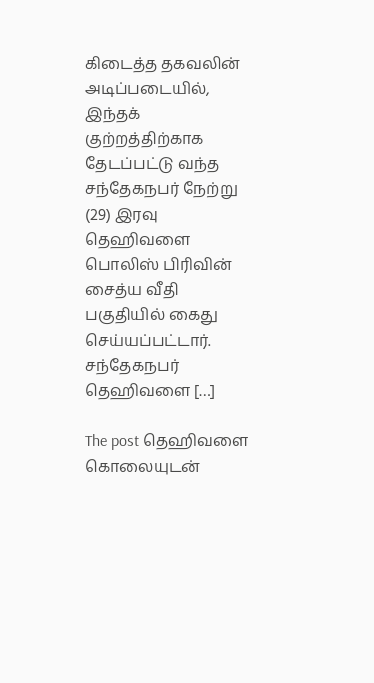கிடைத்த தகவலின் அடிப்படையில், இந்தக் குற்றத்திற்காக தேடப்பட்டு வந்த சந்தேகநபர் நேற்று (29) இரவு தெஹிவளை பொலிஸ் பிரிவின் சைத்ய வீதி பகுதியில் கைது செய்யப்பட்டார். சந்தேகநபர் தெஹிவளை […]

The post தெஹிவளை கொலையுடன்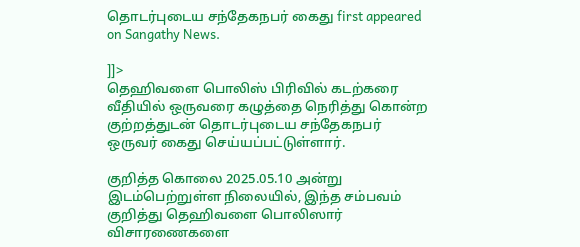தொடர்புடைய சந்தேகநபர் கைது first appeared on Sangathy News.

]]>
தெஹிவளை பொலிஸ் பிரிவில் கடற்கரை வீதியில் ஒருவரை கழுத்தை நெரித்து கொன்ற குற்றத்துடன் தொடர்புடைய சந்தேகநபர் ஒருவர் கைது செய்யப்பட்டுள்ளார்.

குறித்த கொலை 2025.05.10 அன்று இடம்பெற்றுள்ள நிலையில், இந்த சம்பவம் குறித்து தெஹிவளை பொலிஸார் விசாரணைகளை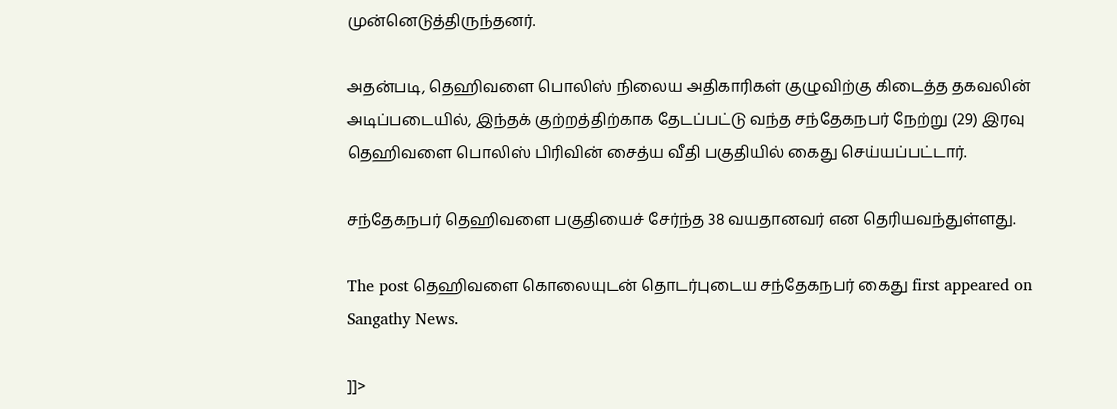முன்னெடுத்திருந்தனர்.

அதன்படி, தெஹிவளை பொலிஸ் நிலைய அதிகாரிகள் குழுவிற்கு கிடைத்த தகவலின் அடிப்படையில், இந்தக் குற்றத்திற்காக தேடப்பட்டு வந்த சந்தேகநபர் நேற்று (29) இரவு தெஹிவளை பொலிஸ் பிரிவின் சைத்ய வீதி பகுதியில் கைது செய்யப்பட்டார்.

சந்தேகநபர் தெஹிவளை பகுதியைச் சேர்ந்த 38 வயதானவர் என தெரியவந்துள்ளது.

The post தெஹிவளை கொலையுடன் தொடர்புடைய சந்தேகநபர் கைது first appeared on Sangathy News.

]]>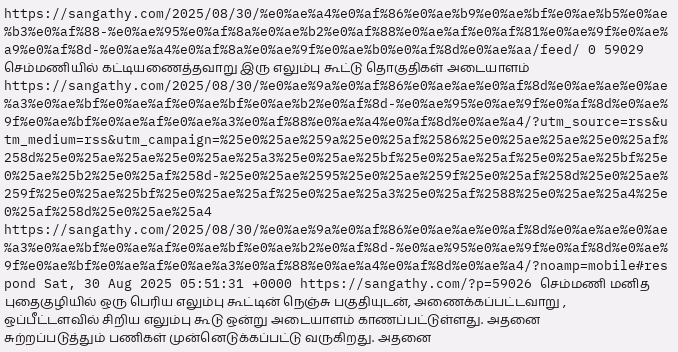https://sangathy.com/2025/08/30/%e0%ae%a4%e0%af%86%e0%ae%b9%e0%ae%bf%e0%ae%b5%e0%ae%b3%e0%af%88-%e0%ae%95%e0%af%8a%e0%ae%b2%e0%af%88%e0%ae%af%e0%af%81%e0%ae%9f%e0%ae%a9%e0%af%8d-%e0%ae%a4%e0%af%8a%e0%ae%9f%e0%ae%b0%e0%af%8d%e0%ae%aa/feed/ 0 59029
செம்மணியில் கட்டியணைத்தவாறு இரு எலும்பு கூட்டு தொகுதிகள் அடையாளம் https://sangathy.com/2025/08/30/%e0%ae%9a%e0%af%86%e0%ae%ae%e0%af%8d%e0%ae%ae%e0%ae%a3%e0%ae%bf%e0%ae%af%e0%ae%bf%e0%ae%b2%e0%af%8d-%e0%ae%95%e0%ae%9f%e0%af%8d%e0%ae%9f%e0%ae%bf%e0%ae%af%e0%ae%a3%e0%af%88%e0%ae%a4%e0%af%8d%e0%ae%a4/?utm_source=rss&utm_medium=rss&utm_campaign=%25e0%25ae%259a%25e0%25af%2586%25e0%25ae%25ae%25e0%25af%258d%25e0%25ae%25ae%25e0%25ae%25a3%25e0%25ae%25bf%25e0%25ae%25af%25e0%25ae%25bf%25e0%25ae%25b2%25e0%25af%258d-%25e0%25ae%2595%25e0%25ae%259f%25e0%25af%258d%25e0%25ae%259f%25e0%25ae%25bf%25e0%25ae%25af%25e0%25ae%25a3%25e0%25af%2588%25e0%25ae%25a4%25e0%25af%258d%25e0%25ae%25a4 https://sangathy.com/2025/08/30/%e0%ae%9a%e0%af%86%e0%ae%ae%e0%af%8d%e0%ae%ae%e0%ae%a3%e0%ae%bf%e0%ae%af%e0%ae%bf%e0%ae%b2%e0%af%8d-%e0%ae%95%e0%ae%9f%e0%af%8d%e0%ae%9f%e0%ae%bf%e0%ae%af%e0%ae%a3%e0%af%88%e0%ae%a4%e0%af%8d%e0%ae%a4/?noamp=mobile#respond Sat, 30 Aug 2025 05:51:31 +0000 https://sangathy.com/?p=59026 செம்மணி மனித புதைகுழியில் ஒரு பெரிய எலும்பு கூட்டின் நெஞ்சு பகுதியுடன், அணைக்கப்பட்டவாறு , ஒப்பீட்டளவில் சிறிய எலும்பு கூடு ஒன்று அடையாளம் காணப்பட்டுள்ளது. அதனை சுற்றப்படுத்தும் பணிகள் முன்னெடுக்கப்பட்டு வருகிறது. அதனை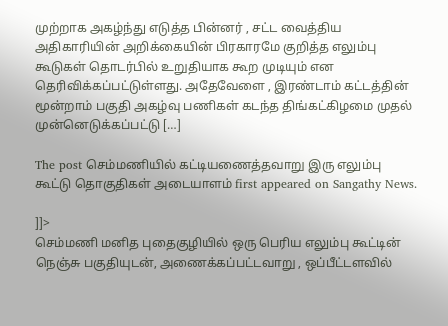முற்றாக அகழ்ந்து எடுத்த பின்னர் , சட்ட வைத்திய அதிகாரியின் அறிக்கையின் பிரகாரமே குறித்த எலும்பு கூடுகள் தொடர்பில் உறுதியாக கூற முடியும் என தெரிவிக்கப்பட்டுள்ளது. அதேவேளை , இரண்டாம் கட்டத்தின் மூன்றாம் பகுதி அகழ்வு பணிகள் கடந்த திங்கட்கிழமை முதல் முன்னெடுக்கப்பட்டு […]

The post செம்மணியில் கட்டியணைத்தவாறு இரு எலும்பு கூட்டு தொகுதிகள் அடையாளம் first appeared on Sangathy News.

]]>
செம்மணி மனித புதைகுழியில் ஒரு பெரிய எலும்பு கூட்டின் நெஞ்சு பகுதியுடன், அணைக்கப்பட்டவாறு , ஒப்பீட்டளவில்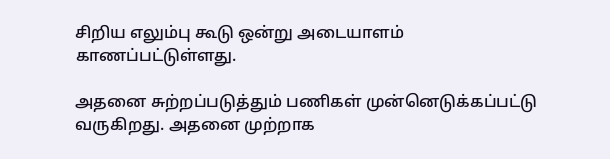சிறிய எலும்பு கூடு ஒன்று அடையாளம் காணப்பட்டுள்ளது.

அதனை சுற்றப்படுத்தும் பணிகள் முன்னெடுக்கப்பட்டு வருகிறது. அதனை முற்றாக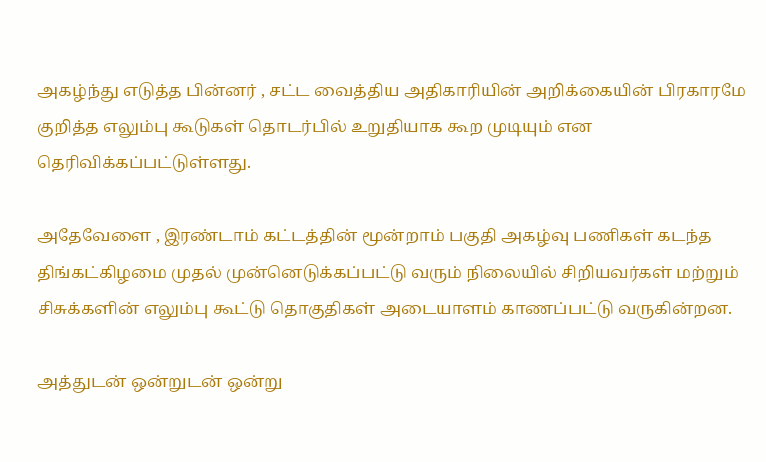அகழ்ந்து எடுத்த பின்னர் , சட்ட வைத்திய அதிகாரியின் அறிக்கையின் பிரகாரமே குறித்த எலும்பு கூடுகள் தொடர்பில் உறுதியாக கூற முடியும் என தெரிவிக்கப்பட்டுள்ளது.

அதேவேளை , இரண்டாம் கட்டத்தின் மூன்றாம் பகுதி அகழ்வு பணிகள் கடந்த திங்கட்கிழமை முதல் முன்னெடுக்கப்பட்டு வரும் நிலையில் சிறியவர்கள் மற்றும் சிசுக்களின் எலும்பு கூட்டு தொகுதிகள் அடையாளம் காணப்பட்டு வருகின்றன.

அத்துடன் ஒன்றுடன் ஒன்று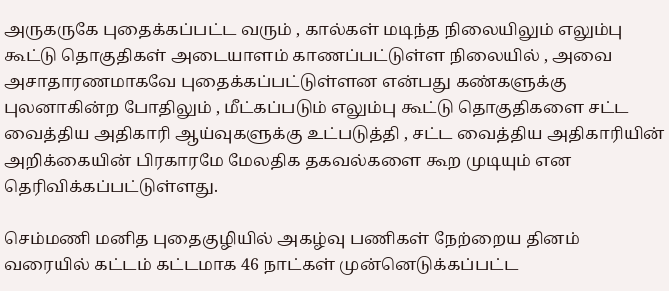அருகருகே புதைக்கப்பட்ட வரும் , கால்கள் மடிந்த நிலையிலும் எலும்பு கூட்டு தொகுதிகள் அடையாளம் காணப்பட்டுள்ள நிலையில் , அவை அசாதாரணமாகவே புதைக்கப்பட்டுள்ளன என்பது கண்களுக்கு புலனாகின்ற போதிலும் , மீட்கப்படும் எலும்பு கூட்டு தொகுதிகளை சட்ட வைத்திய அதிகாரி ஆய்வுகளுக்கு உட்படுத்தி , சட்ட வைத்திய அதிகாரியின் அறிக்கையின் பிரகாரமே மேலதிக தகவல்களை கூற முடியும் என தெரிவிக்கப்பட்டுள்ளது.

செம்மணி மனித புதைகுழியில் அகழ்வு பணிகள் நேற்றைய தினம் வரையில் கட்டம் கட்டமாக 46 நாட்கள் முன்னெடுக்கப்பட்ட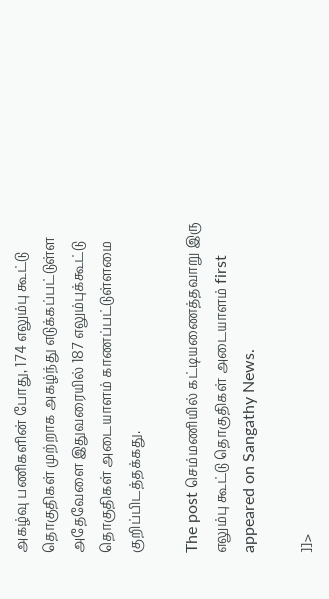அகழ்வு பணிகளின் போது, 174 எலும்பு கூட்டு தொகுதிகள் முற்றாக அகழ்ந்து எடுக்கப்பட்டுள்ள அதேவேளை இதுவரையில் 187 எலும்புக்கூட்டு தொகுதிகள் அடையாளம் காணப்பட்டுள்ளமை குறிப்பிடத்தக்கது.

The post செம்மணியில் கட்டியணைத்தவாறு இரு எலும்பு கூட்டு தொகுதிகள் அடையாளம் first appeared on Sangathy News.

]]>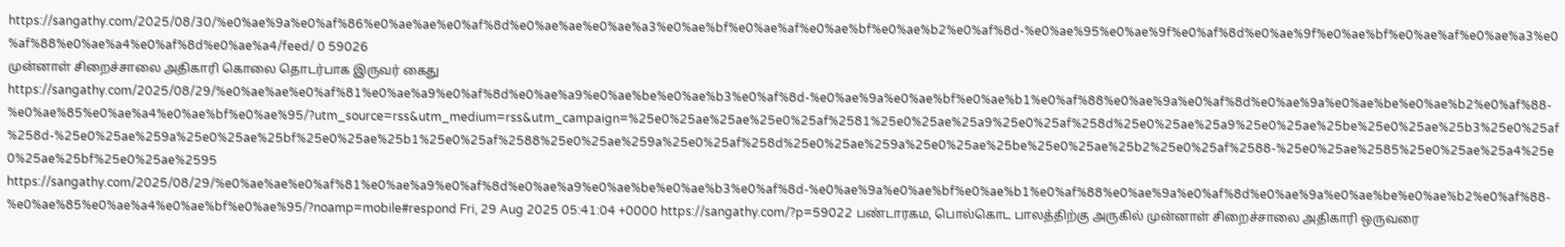https://sangathy.com/2025/08/30/%e0%ae%9a%e0%af%86%e0%ae%ae%e0%af%8d%e0%ae%ae%e0%ae%a3%e0%ae%bf%e0%ae%af%e0%ae%bf%e0%ae%b2%e0%af%8d-%e0%ae%95%e0%ae%9f%e0%af%8d%e0%ae%9f%e0%ae%bf%e0%ae%af%e0%ae%a3%e0%af%88%e0%ae%a4%e0%af%8d%e0%ae%a4/feed/ 0 59026
முன்னாள் சிறைச்சாலை அதிகாரி கொலை தொடர்பாக இருவர் கைது https://sangathy.com/2025/08/29/%e0%ae%ae%e0%af%81%e0%ae%a9%e0%af%8d%e0%ae%a9%e0%ae%be%e0%ae%b3%e0%af%8d-%e0%ae%9a%e0%ae%bf%e0%ae%b1%e0%af%88%e0%ae%9a%e0%af%8d%e0%ae%9a%e0%ae%be%e0%ae%b2%e0%af%88-%e0%ae%85%e0%ae%a4%e0%ae%bf%e0%ae%95/?utm_source=rss&utm_medium=rss&utm_campaign=%25e0%25ae%25ae%25e0%25af%2581%25e0%25ae%25a9%25e0%25af%258d%25e0%25ae%25a9%25e0%25ae%25be%25e0%25ae%25b3%25e0%25af%258d-%25e0%25ae%259a%25e0%25ae%25bf%25e0%25ae%25b1%25e0%25af%2588%25e0%25ae%259a%25e0%25af%258d%25e0%25ae%259a%25e0%25ae%25be%25e0%25ae%25b2%25e0%25af%2588-%25e0%25ae%2585%25e0%25ae%25a4%25e0%25ae%25bf%25e0%25ae%2595 https://sangathy.com/2025/08/29/%e0%ae%ae%e0%af%81%e0%ae%a9%e0%af%8d%e0%ae%a9%e0%ae%be%e0%ae%b3%e0%af%8d-%e0%ae%9a%e0%ae%bf%e0%ae%b1%e0%af%88%e0%ae%9a%e0%af%8d%e0%ae%9a%e0%ae%be%e0%ae%b2%e0%af%88-%e0%ae%85%e0%ae%a4%e0%ae%bf%e0%ae%95/?noamp=mobile#respond Fri, 29 Aug 2025 05:41:04 +0000 https://sangathy.com/?p=59022 பண்டாரகம, பொல்கொட பாலத்திற்கு அருகில் முன்னாள் சிறைச்சாலை அதிகாரி ஒருவரை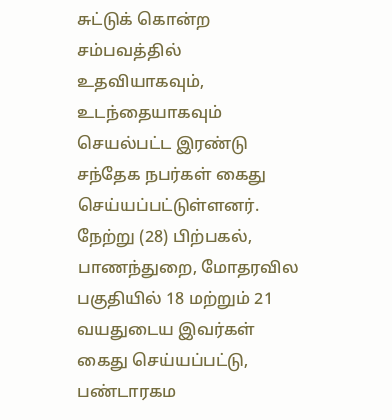சுட்டுக் கொன்ற சம்பவத்தில் உதவியாகவும், உடந்தையாகவும் செயல்பட்ட இரண்டு சந்தேக நபர்கள் கைது செய்யப்பட்டுள்ளனர். நேற்று (28) பிற்பகல், பாணந்துறை, மோதரவில பகுதியில் 18 மற்றும் 21 வயதுடைய இவர்கள் கைது செய்யப்பட்டு, பண்டாரகம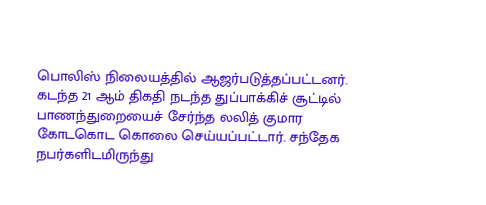பொலிஸ் நிலையத்தில் ஆஜர்படுத்தப்பட்டனர். கடந்த 21 ஆம் திகதி நடந்த துப்பாக்கிச் சூட்டில் பாணந்துறையைச் சேர்ந்த லலித் குமார கோடகொட கொலை செய்யப்பட்டார். சந்தேக நபர்களிடமிருந்து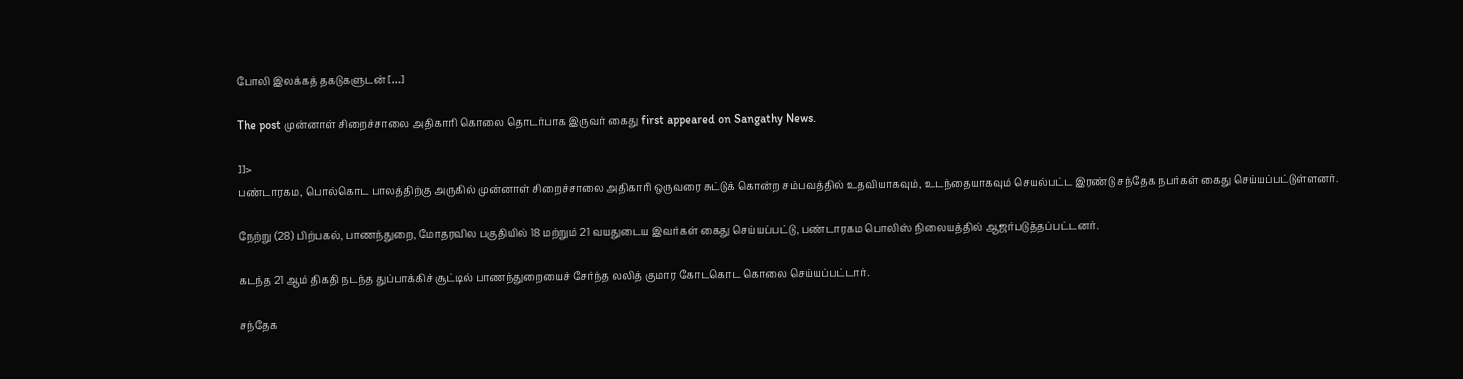போலி இலக்கத் தகடுகளுடன் […]

The post முன்னாள் சிறைச்சாலை அதிகாரி கொலை தொடர்பாக இருவர் கைது first appeared on Sangathy News.

]]>
பண்டாரகம, பொல்கொட பாலத்திற்கு அருகில் முன்னாள் சிறைச்சாலை அதிகாரி ஒருவரை சுட்டுக் கொன்ற சம்பவத்தில் உதவியாகவும், உடந்தையாகவும் செயல்பட்ட இரண்டு சந்தேக நபர்கள் கைது செய்யப்பட்டுள்ளனர்.

நேற்று (28) பிற்பகல், பாணந்துறை, மோதரவில பகுதியில் 18 மற்றும் 21 வயதுடைய இவர்கள் கைது செய்யப்பட்டு, பண்டாரகம பொலிஸ் நிலையத்தில் ஆஜர்படுத்தப்பட்டனர்.

கடந்த 21 ஆம் திகதி நடந்த துப்பாக்கிச் சூட்டில் பாணந்துறையைச் சேர்ந்த லலித் குமார கோடகொட கொலை செய்யப்பட்டார்.

சந்தேக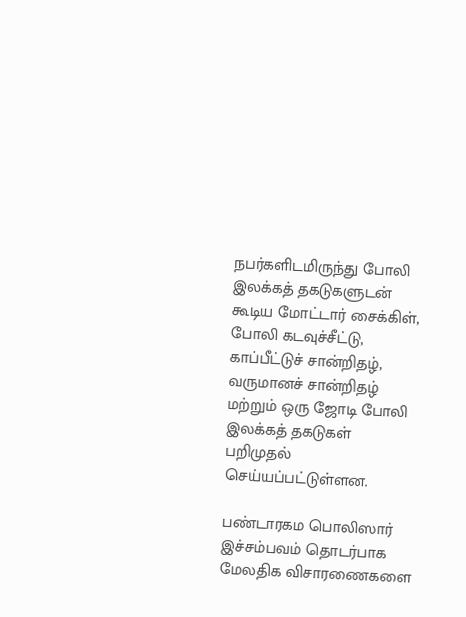நபர்களிடமிருந்து போலி இலக்கத் தகடுகளுடன் கூடிய மோட்டார் சைக்கிள், போலி கடவுச்சீட்டு, காப்பீட்டுச் சான்றிதழ், வருமானச் சான்றிதழ் மற்றும் ஒரு ஜோடி போலி இலக்கத் தகடுகள் பறிமுதல் செய்யப்பட்டுள்ளன.

பண்டாரகம பொலிஸார் இச்சம்பவம் தொடர்பாக மேலதிக விசாரணைகளை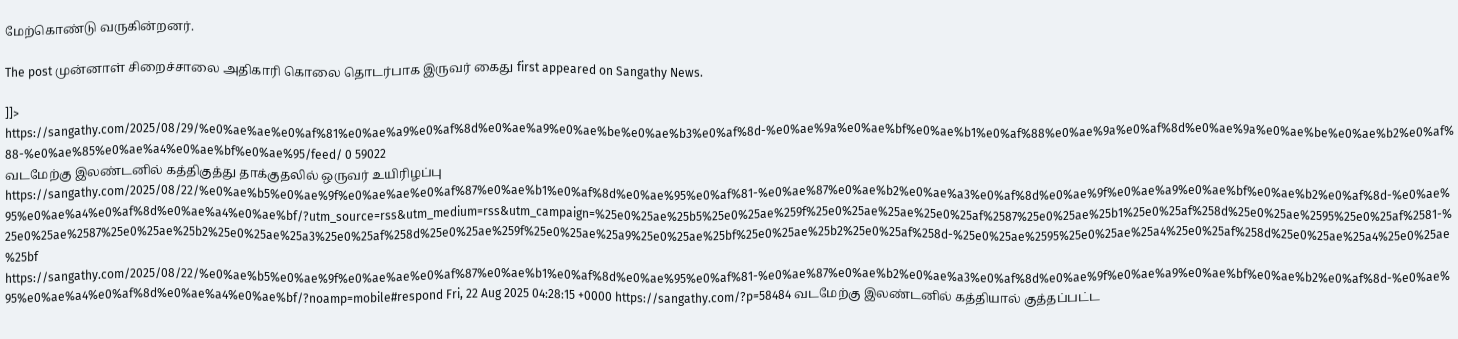மேற்கொண்டு வருகின்றனர்.

The post முன்னாள் சிறைச்சாலை அதிகாரி கொலை தொடர்பாக இருவர் கைது first appeared on Sangathy News.

]]>
https://sangathy.com/2025/08/29/%e0%ae%ae%e0%af%81%e0%ae%a9%e0%af%8d%e0%ae%a9%e0%ae%be%e0%ae%b3%e0%af%8d-%e0%ae%9a%e0%ae%bf%e0%ae%b1%e0%af%88%e0%ae%9a%e0%af%8d%e0%ae%9a%e0%ae%be%e0%ae%b2%e0%af%88-%e0%ae%85%e0%ae%a4%e0%ae%bf%e0%ae%95/feed/ 0 59022
வடமேற்கு இலண்டனில் கத்திகுத்து தாக்குதலில் ஒருவர் உயிரிழப்பு https://sangathy.com/2025/08/22/%e0%ae%b5%e0%ae%9f%e0%ae%ae%e0%af%87%e0%ae%b1%e0%af%8d%e0%ae%95%e0%af%81-%e0%ae%87%e0%ae%b2%e0%ae%a3%e0%af%8d%e0%ae%9f%e0%ae%a9%e0%ae%bf%e0%ae%b2%e0%af%8d-%e0%ae%95%e0%ae%a4%e0%af%8d%e0%ae%a4%e0%ae%bf/?utm_source=rss&utm_medium=rss&utm_campaign=%25e0%25ae%25b5%25e0%25ae%259f%25e0%25ae%25ae%25e0%25af%2587%25e0%25ae%25b1%25e0%25af%258d%25e0%25ae%2595%25e0%25af%2581-%25e0%25ae%2587%25e0%25ae%25b2%25e0%25ae%25a3%25e0%25af%258d%25e0%25ae%259f%25e0%25ae%25a9%25e0%25ae%25bf%25e0%25ae%25b2%25e0%25af%258d-%25e0%25ae%2595%25e0%25ae%25a4%25e0%25af%258d%25e0%25ae%25a4%25e0%25ae%25bf https://sangathy.com/2025/08/22/%e0%ae%b5%e0%ae%9f%e0%ae%ae%e0%af%87%e0%ae%b1%e0%af%8d%e0%ae%95%e0%af%81-%e0%ae%87%e0%ae%b2%e0%ae%a3%e0%af%8d%e0%ae%9f%e0%ae%a9%e0%ae%bf%e0%ae%b2%e0%af%8d-%e0%ae%95%e0%ae%a4%e0%af%8d%e0%ae%a4%e0%ae%bf/?noamp=mobile#respond Fri, 22 Aug 2025 04:28:15 +0000 https://sangathy.com/?p=58484 வடமேற்கு இலண்டனில் கத்தியால் குத்தப்பட்ட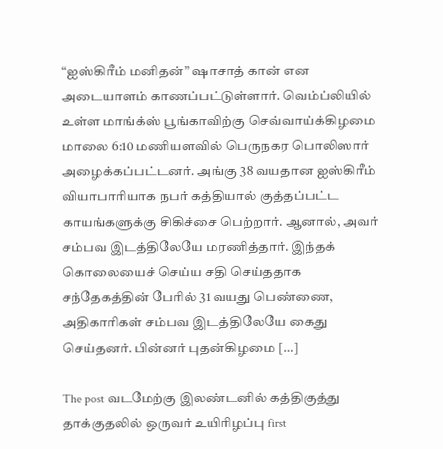“ஐஸ்கிரீம் மனிதன்” ஷாசாத் கான் என அடையாளம் காணப்பட்டுள்ளார். வெம்ப்லியில் உள்ள மாங்க்ஸ் பூங்காவிற்கு செவ்வாய்க்கிழமை மாலை 6:10 மணியளவில் பெருநகர பொலிஸார் அழைக்கப்பட்டனர். அங்கு 38 வயதான ஐஸ்கிரீம் வியாபாரியாக நபர் கத்தியால் குத்தப்பட்ட காயங்களுக்கு சிகிச்சை பெற்றார். ஆனால், அவர் சம்பவ இடத்திலேயே மரணித்தார். இந்தக் கொலையைச் செய்ய சதி செய்ததாக சந்தேகத்தின் பேரில் 31 வயது பெண்ணை, அதிகாரிகள் சம்பவ இடத்திலேயே கைது செய்தனர். பின்னர் புதன்கிழமை […]

The post வடமேற்கு இலண்டனில் கத்திகுத்து தாக்குதலில் ஒருவர் உயிரிழப்பு first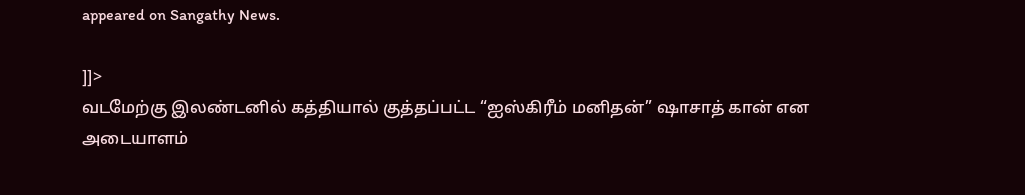appeared on Sangathy News.

]]>
வடமேற்கு இலண்டனில் கத்தியால் குத்தப்பட்ட “ஐஸ்கிரீம் மனிதன்” ஷாசாத் கான் என அடையாளம்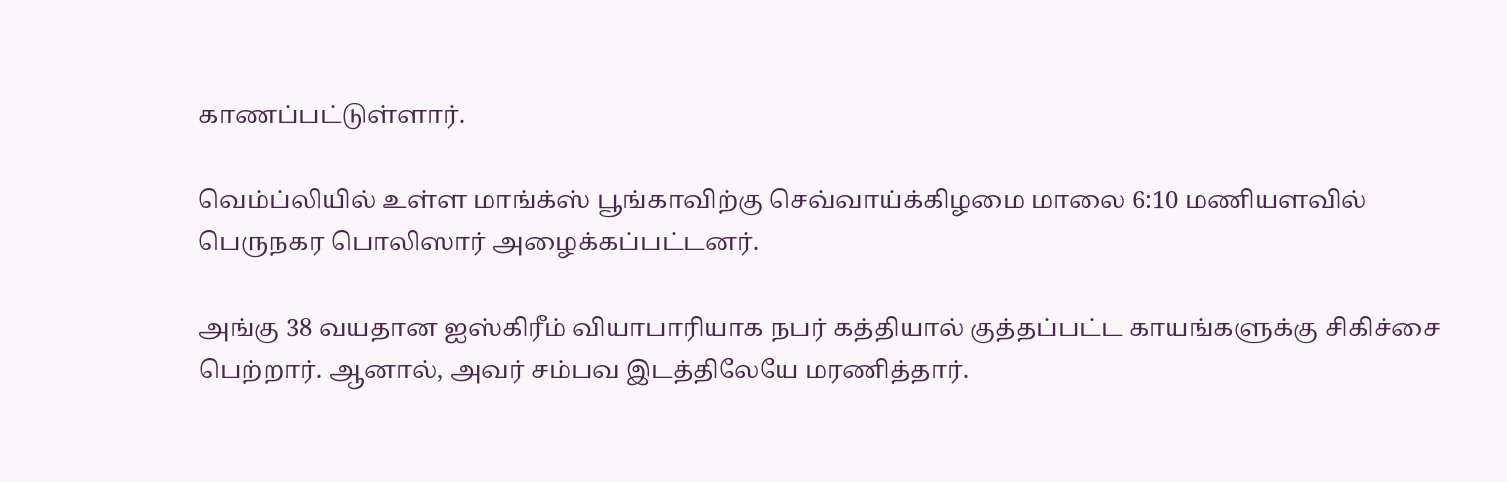காணப்பட்டுள்ளார்.

வெம்ப்லியில் உள்ள மாங்க்ஸ் பூங்காவிற்கு செவ்வாய்க்கிழமை மாலை 6:10 மணியளவில் பெருநகர பொலிஸார் அழைக்கப்பட்டனர்.

அங்கு 38 வயதான ஐஸ்கிரீம் வியாபாரியாக நபர் கத்தியால் குத்தப்பட்ட காயங்களுக்கு சிகிச்சை பெற்றார். ஆனால், அவர் சம்பவ இடத்திலேயே மரணித்தார்.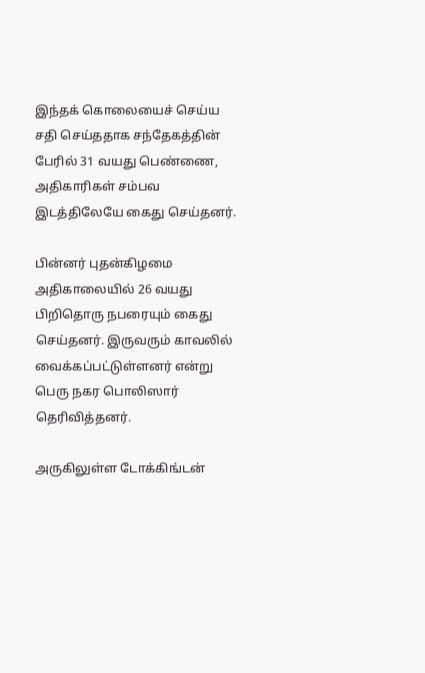இந்தக் கொலையைச் செய்ய சதி செய்ததாக சந்தேகத்தின் பேரில் 31 வயது பெண்ணை, அதிகாரிகள் சம்பவ இடத்திலேயே கைது செய்தனர்.

பின்னர் புதன்கிழமை அதிகாலையில் 26 வயது பிறிதொரு நபரையும் கைது செய்தனர். இருவரும் காவலில் வைக்கப்பட்டுள்ளனர் என்று பெரு நகர பொலிஸார் தெரிவித்தனர்.

அருகிலுள்ள டோக்கிங்டன்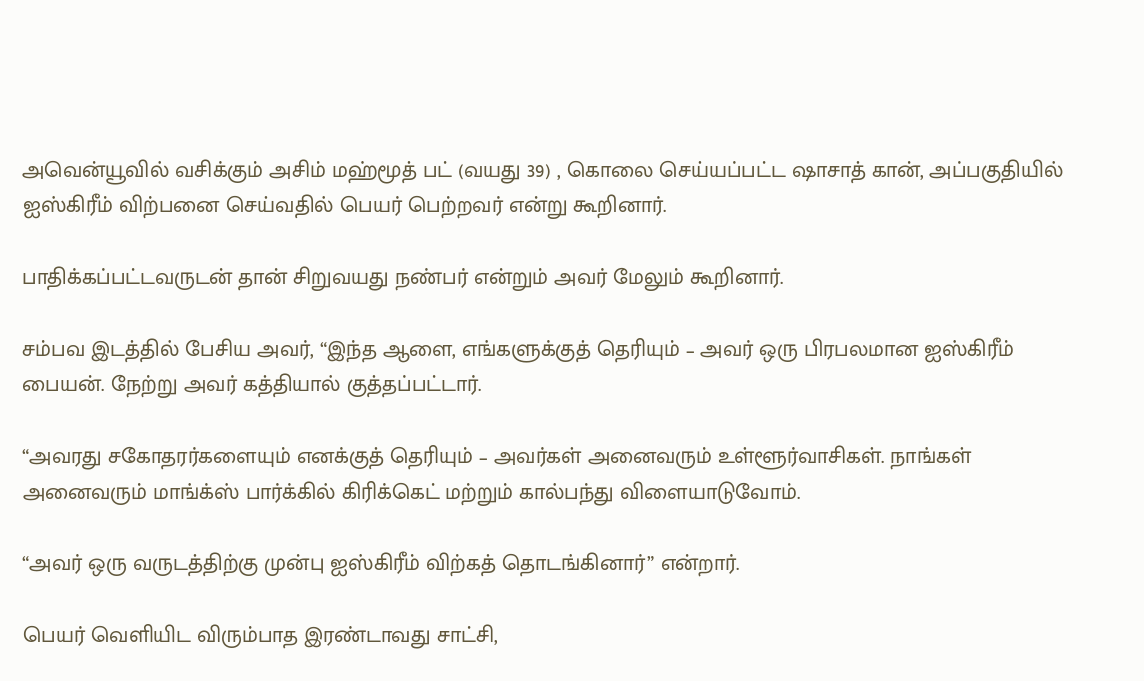அவென்யூவில் வசிக்கும் அசிம் மஹ்மூத் பட் (வயது 39) , கொலை செய்யப்பட்ட ஷாசாத் கான், அப்பகுதியில் ஐஸ்கிரீம் விற்பனை செய்வதில் பெயர் பெற்றவர் என்று கூறினார்.

பாதிக்கப்பட்டவருடன் தான் சிறுவயது நண்பர் என்றும் அவர் மேலும் கூறினார்.

சம்பவ இடத்தில் பேசிய அவர், “இந்த ஆளை, எங்களுக்குத் தெரியும் – அவர் ஒரு பிரபலமான ஐஸ்கிரீம் பையன். நேற்று அவர் கத்தியால் குத்தப்பட்டார்.

“அவரது சகோதரர்களையும் எனக்குத் தெரியும் – அவர்கள் அனைவரும் உள்ளூர்வாசிகள். நாங்கள் அனைவரும் மாங்க்ஸ் பார்க்கில் கிரிக்கெட் மற்றும் கால்பந்து விளையாடுவோம்.

“அவர் ஒரு வருடத்திற்கு முன்பு ஐஸ்கிரீம் விற்கத் தொடங்கினார்” என்றார்.

பெயர் வெளியிட விரும்பாத இரண்டாவது சாட்சி,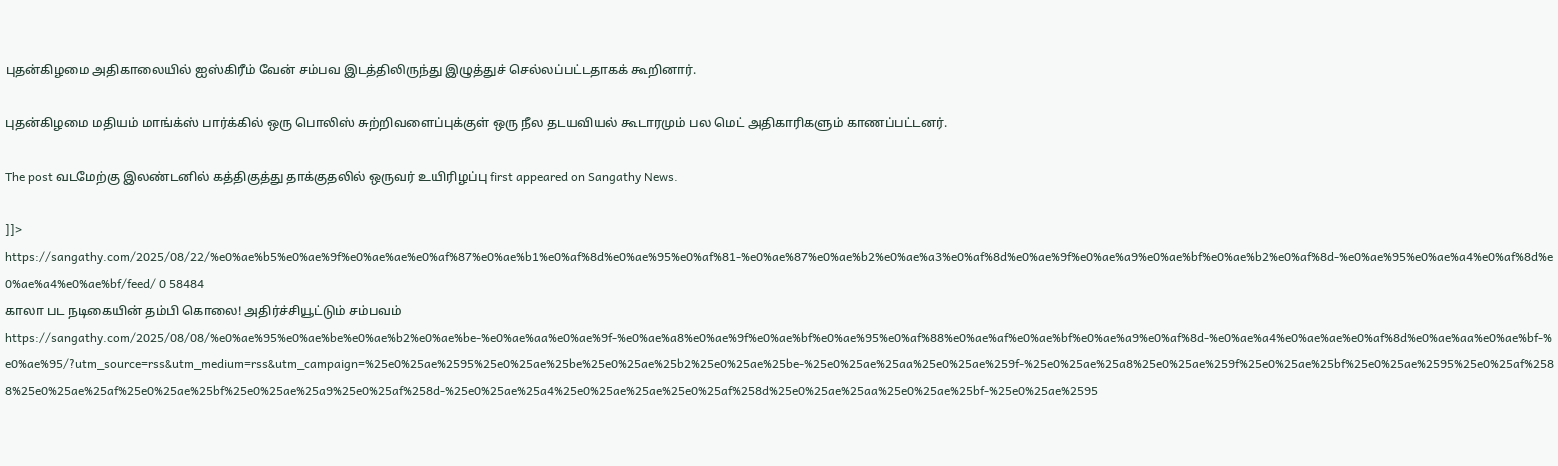புதன்கிழமை அதிகாலையில் ஐஸ்கிரீம் வேன் சம்பவ இடத்திலிருந்து இழுத்துச் செல்லப்பட்டதாகக் கூறினார்.

புதன்கிழமை மதியம் மாங்க்ஸ் பார்க்கில் ஒரு பொலிஸ் சுற்றிவளைப்புக்குள் ஒரு நீல தடயவியல் கூடாரமும் பல மெட் அதிகாரிகளும் காணப்பட்டனர்.

The post வடமேற்கு இலண்டனில் கத்திகுத்து தாக்குதலில் ஒருவர் உயிரிழப்பு first appeared on Sangathy News.

]]>
https://sangathy.com/2025/08/22/%e0%ae%b5%e0%ae%9f%e0%ae%ae%e0%af%87%e0%ae%b1%e0%af%8d%e0%ae%95%e0%af%81-%e0%ae%87%e0%ae%b2%e0%ae%a3%e0%af%8d%e0%ae%9f%e0%ae%a9%e0%ae%bf%e0%ae%b2%e0%af%8d-%e0%ae%95%e0%ae%a4%e0%af%8d%e0%ae%a4%e0%ae%bf/feed/ 0 58484
காலா பட நடிகையின் தம்பி கொலை! அதிர்ச்சியூட்டும் சம்பவம் https://sangathy.com/2025/08/08/%e0%ae%95%e0%ae%be%e0%ae%b2%e0%ae%be-%e0%ae%aa%e0%ae%9f-%e0%ae%a8%e0%ae%9f%e0%ae%bf%e0%ae%95%e0%af%88%e0%ae%af%e0%ae%bf%e0%ae%a9%e0%af%8d-%e0%ae%a4%e0%ae%ae%e0%af%8d%e0%ae%aa%e0%ae%bf-%e0%ae%95/?utm_source=rss&utm_medium=rss&utm_campaign=%25e0%25ae%2595%25e0%25ae%25be%25e0%25ae%25b2%25e0%25ae%25be-%25e0%25ae%25aa%25e0%25ae%259f-%25e0%25ae%25a8%25e0%25ae%259f%25e0%25ae%25bf%25e0%25ae%2595%25e0%25af%2588%25e0%25ae%25af%25e0%25ae%25bf%25e0%25ae%25a9%25e0%25af%258d-%25e0%25ae%25a4%25e0%25ae%25ae%25e0%25af%258d%25e0%25ae%25aa%25e0%25ae%25bf-%25e0%25ae%2595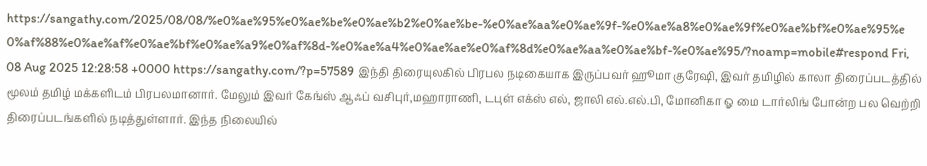https://sangathy.com/2025/08/08/%e0%ae%95%e0%ae%be%e0%ae%b2%e0%ae%be-%e0%ae%aa%e0%ae%9f-%e0%ae%a8%e0%ae%9f%e0%ae%bf%e0%ae%95%e0%af%88%e0%ae%af%e0%ae%bf%e0%ae%a9%e0%af%8d-%e0%ae%a4%e0%ae%ae%e0%af%8d%e0%ae%aa%e0%ae%bf-%e0%ae%95/?noamp=mobile#respond Fri, 08 Aug 2025 12:28:58 +0000 https://sangathy.com/?p=57589 இந்தி திரையுலகில் பிரபல நடிகையாக இருப்பவர் ஹூமா குரேஷி, இவர் தமிழில் காலா திரைப்படத்தில் மூலம் தமிழ் மக்களிடம் பிரபலமானார். மேலும் இவர் கேங்ஸ் ஆஃப் வசிபுர்,மஹாராணி, டபுள் எக்ஸ் எல், ஜாலி எல்.எல்.பி, மோனிகா ஓ மை டார்லிங் போன்ற பல வெற்றி திரைப்படங்களில் நடித்துள்ளார். இந்த நிலையில்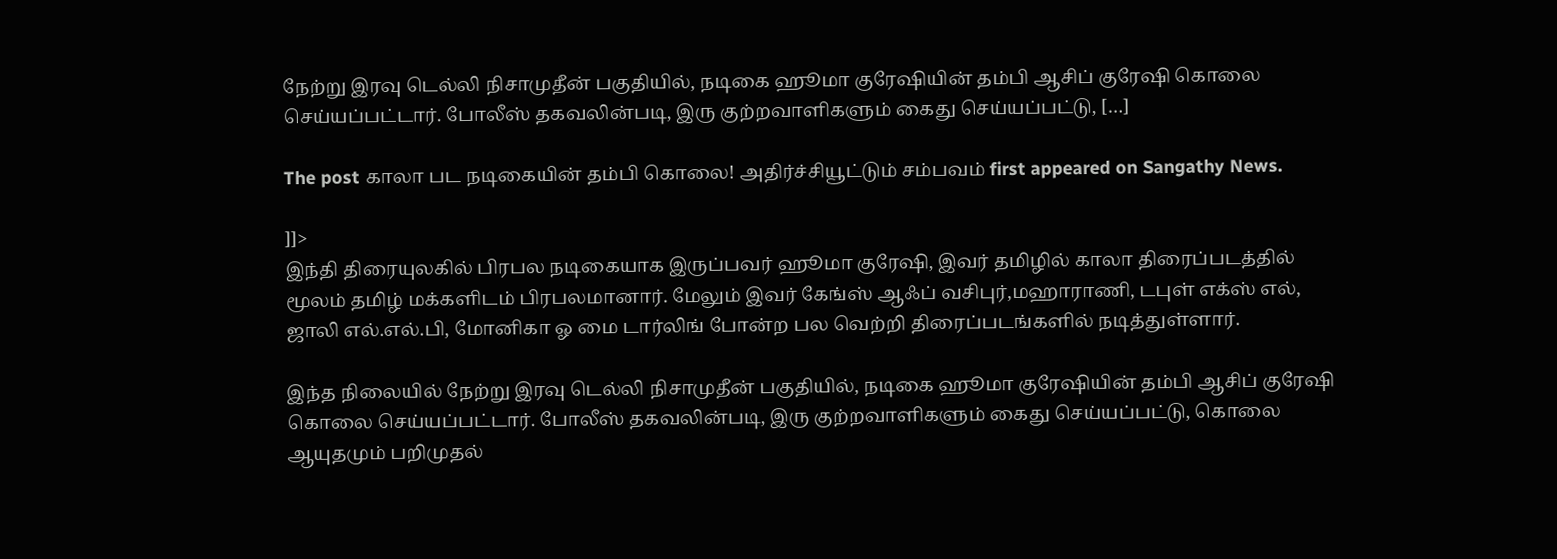நேற்று இரவு டெல்லி நிசாமுதீன் பகுதியில், நடிகை ஹூமா குரேஷியின் தம்பி ஆசிப் குரேஷி கொலை செய்யப்பட்டார். போலீஸ் தகவலின்படி, இரு குற்றவாளிகளும் கைது செய்யப்பட்டு, […]

The post காலா பட நடிகையின் தம்பி கொலை! அதிர்ச்சியூட்டும் சம்பவம் first appeared on Sangathy News.

]]>
இந்தி திரையுலகில் பிரபல நடிகையாக இருப்பவர் ஹூமா குரேஷி, இவர் தமிழில் காலா திரைப்படத்தில் மூலம் தமிழ் மக்களிடம் பிரபலமானார். மேலும் இவர் கேங்ஸ் ஆஃப் வசிபுர்,மஹாராணி, டபுள் எக்ஸ் எல், ஜாலி எல்.எல்.பி, மோனிகா ஓ மை டார்லிங் போன்ற பல வெற்றி திரைப்படங்களில் நடித்துள்ளார்.

இந்த நிலையில் நேற்று இரவு டெல்லி நிசாமுதீன் பகுதியில், நடிகை ஹூமா குரேஷியின் தம்பி ஆசிப் குரேஷி கொலை செய்யப்பட்டார். போலீஸ் தகவலின்படி, இரு குற்றவாளிகளும் கைது செய்யப்பட்டு, கொலை ஆயுதமும் பறிமுதல்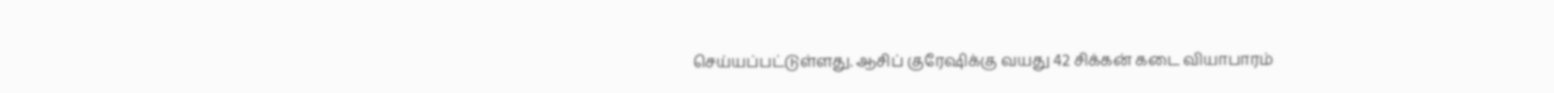செய்யப்பட்டுள்ளது. ஆசிப் குரேஷிக்கு வயது 42 சிக்கன் கடை வியாபாரம்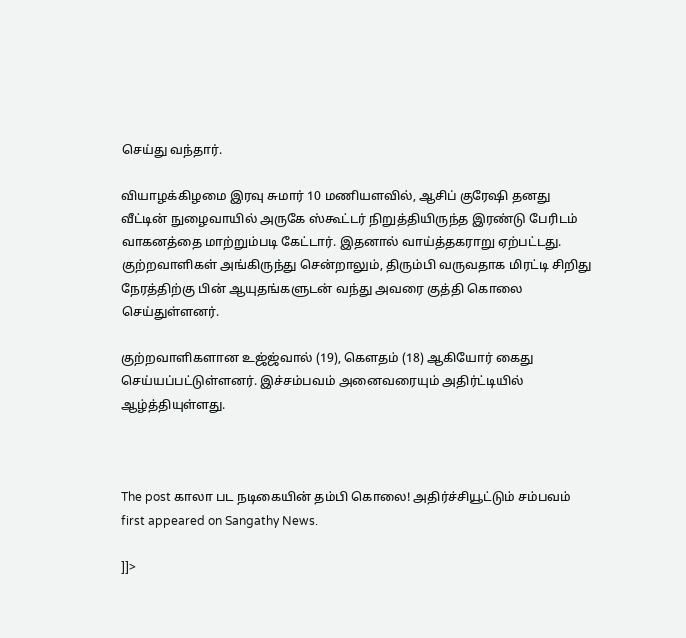செய்து வந்தார்.

வியாழக்கிழமை இரவு சுமார் 10 மணியளவில், ஆசிப் குரேஷி தனது வீட்டின் நுழைவாயில் அருகே ஸ்கூட்டர் நிறுத்தியிருந்த இரண்டு பேரிடம் வாகனத்தை மாற்றும்படி கேட்டார். இதனால் வாய்த்தகராறு ஏற்பட்டது. குற்றவாளிகள் அங்கிருந்து சென்றாலும், திரும்பி வருவதாக மிரட்டி சிறிது நேரத்திற்கு பின் ஆயுதங்களுடன் வந்து அவரை குத்தி கொலை செய்துள்ளனர்.

குற்றவாளிகளான உஜ்ஜ்வால் (19), கௌதம் (18) ஆகியோர் கைது செய்யப்பட்டுள்ளனர். இச்சம்பவம் அனைவரையும் அதிர்ட்டியில் ஆழ்த்தியுள்ளது.



The post காலா பட நடிகையின் தம்பி கொலை! அதிர்ச்சியூட்டும் சம்பவம் first appeared on Sangathy News.

]]>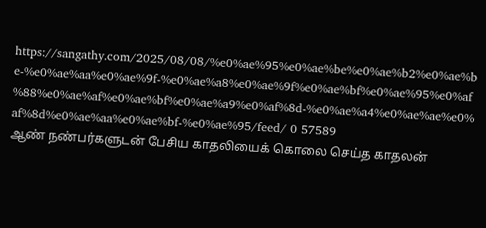https://sangathy.com/2025/08/08/%e0%ae%95%e0%ae%be%e0%ae%b2%e0%ae%be-%e0%ae%aa%e0%ae%9f-%e0%ae%a8%e0%ae%9f%e0%ae%bf%e0%ae%95%e0%af%88%e0%ae%af%e0%ae%bf%e0%ae%a9%e0%af%8d-%e0%ae%a4%e0%ae%ae%e0%af%8d%e0%ae%aa%e0%ae%bf-%e0%ae%95/feed/ 0 57589
ஆண் நண்பர்களுடன் பேசிய காதலியைக் கொலை செய்த காதலன்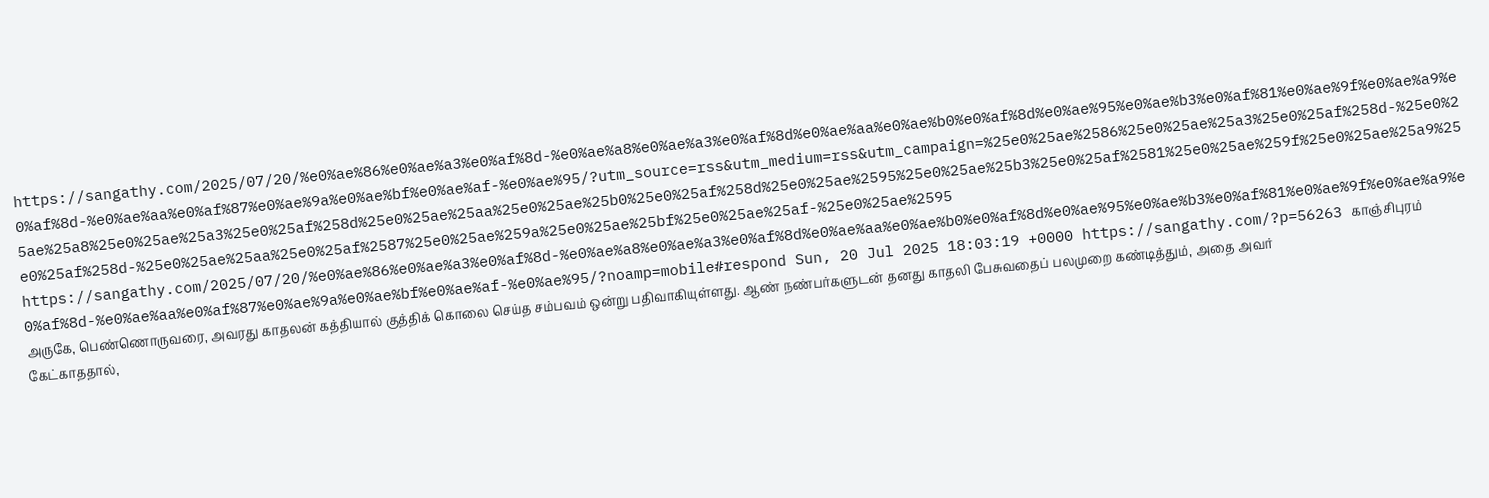https://sangathy.com/2025/07/20/%e0%ae%86%e0%ae%a3%e0%af%8d-%e0%ae%a8%e0%ae%a3%e0%af%8d%e0%ae%aa%e0%ae%b0%e0%af%8d%e0%ae%95%e0%ae%b3%e0%af%81%e0%ae%9f%e0%ae%a9%e0%af%8d-%e0%ae%aa%e0%af%87%e0%ae%9a%e0%ae%bf%e0%ae%af-%e0%ae%95/?utm_source=rss&utm_medium=rss&utm_campaign=%25e0%25ae%2586%25e0%25ae%25a3%25e0%25af%258d-%25e0%25ae%25a8%25e0%25ae%25a3%25e0%25af%258d%25e0%25ae%25aa%25e0%25ae%25b0%25e0%25af%258d%25e0%25ae%2595%25e0%25ae%25b3%25e0%25af%2581%25e0%25ae%259f%25e0%25ae%25a9%25e0%25af%258d-%25e0%25ae%25aa%25e0%25af%2587%25e0%25ae%259a%25e0%25ae%25bf%25e0%25ae%25af-%25e0%25ae%2595 https://sangathy.com/2025/07/20/%e0%ae%86%e0%ae%a3%e0%af%8d-%e0%ae%a8%e0%ae%a3%e0%af%8d%e0%ae%aa%e0%ae%b0%e0%af%8d%e0%ae%95%e0%ae%b3%e0%af%81%e0%ae%9f%e0%ae%a9%e0%af%8d-%e0%ae%aa%e0%af%87%e0%ae%9a%e0%ae%bf%e0%ae%af-%e0%ae%95/?noamp=mobile#respond Sun, 20 Jul 2025 18:03:19 +0000 https://sangathy.com/?p=56263 காஞ்சிபுரம் அருகே, பெண்ணொருவரை, அவரது காதலன் கத்தியால் குத்திக் கொலை செய்த சம்பவம் ஒன்று பதிவாகியுள்ளது. ஆண் நண்பர்களுடன் தனது காதலி பேசுவதைப் பலமுறை கண்டித்தும், அதை அவர் கேட்காததால்,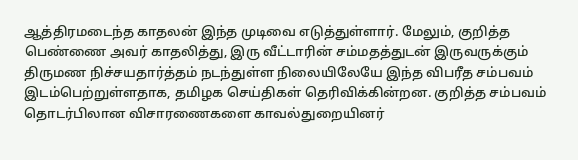ஆத்திரமடைந்த காதலன் இந்த முடிவை எடுத்துள்ளார். மேலும், குறித்த பெண்ணை அவர் காதலித்து, இரு வீட்டாரின் சம்மதத்துடன் இருவருக்கும் திருமண நிச்சயதார்த்தம் நடந்துள்ள நிலையிலேயே இந்த விபரீத சம்பவம் இடம்பெற்றுள்ளதாக, தமிழக செய்திகள் தெரிவிக்கின்றன. குறித்த சம்பவம் தொடர்பிலான விசாரணைகளை காவல்துறையினர்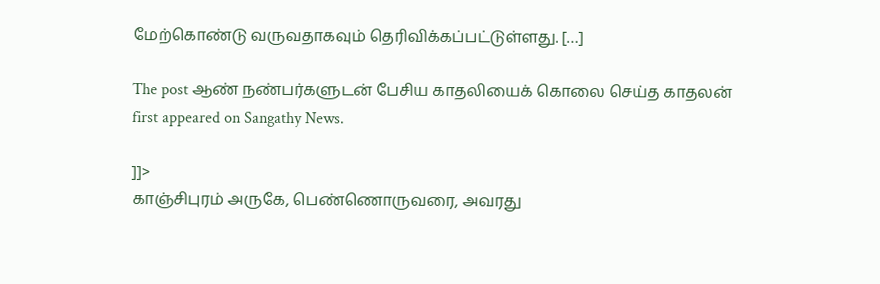மேற்கொண்டு வருவதாகவும் தெரிவிக்கப்பட்டுள்ளது. […]

The post ஆண் நண்பர்களுடன் பேசிய காதலியைக் கொலை செய்த காதலன் first appeared on Sangathy News.

]]>
காஞ்சிபுரம் அருகே, பெண்ணொருவரை, அவரது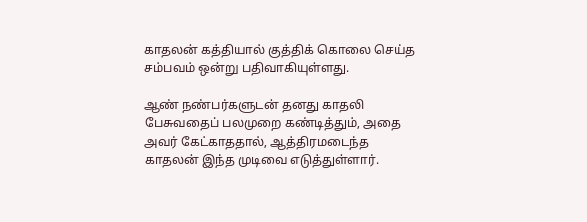காதலன் கத்தியால் குத்திக் கொலை செய்த சம்பவம் ஒன்று பதிவாகியுள்ளது.

ஆண் நண்பர்களுடன் தனது காதலி பேசுவதைப் பலமுறை கண்டித்தும், அதை அவர் கேட்காததால், ஆத்திரமடைந்த காதலன் இந்த முடிவை எடுத்துள்ளார்.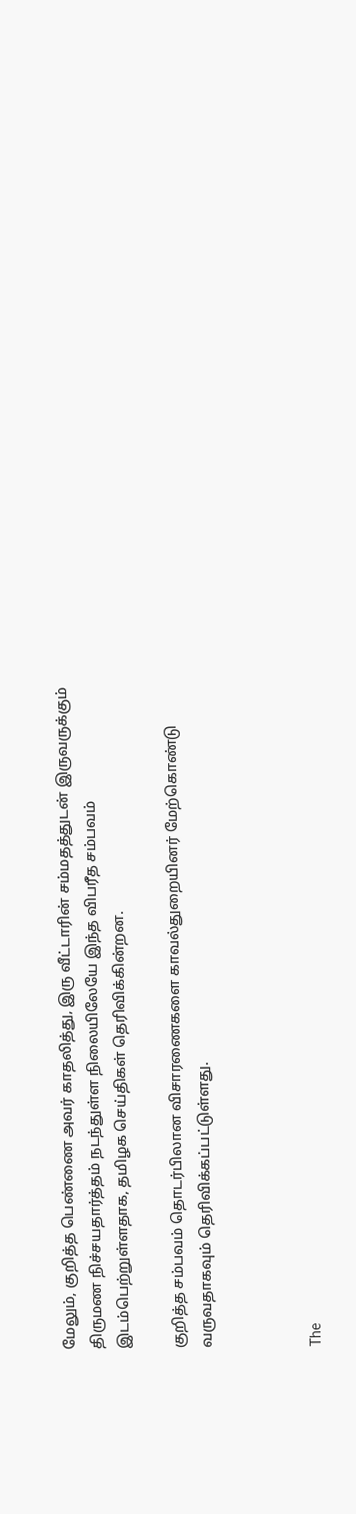மேலும், குறித்த பெண்ணை அவர் காதலித்து, இரு வீட்டாரின் சம்மதத்துடன் இருவருக்கும் திருமண நிச்சயதார்த்தம் நடந்துள்ள நிலையிலேயே இந்த விபரீத சம்பவம் இடம்பெற்றுள்ளதாக, தமிழக செய்திகள் தெரிவிக்கின்றன.

குறித்த சம்பவம் தொடர்பிலான விசாரணைகளை காவல்துறையினர் மேற்கொண்டு வருவதாகவும் தெரிவிக்கப்பட்டுள்ளது.



The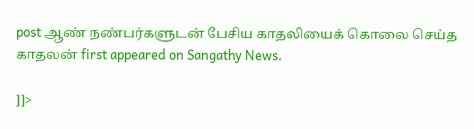post ஆண் நண்பர்களுடன் பேசிய காதலியைக் கொலை செய்த காதலன் first appeared on Sangathy News.

]]>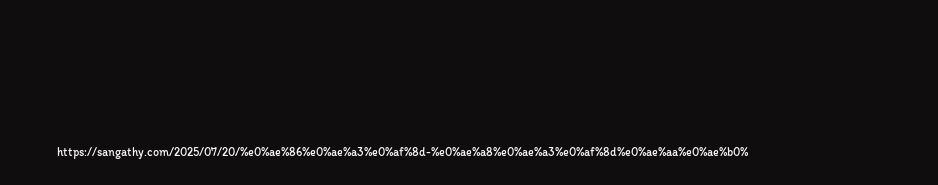https://sangathy.com/2025/07/20/%e0%ae%86%e0%ae%a3%e0%af%8d-%e0%ae%a8%e0%ae%a3%e0%af%8d%e0%ae%aa%e0%ae%b0%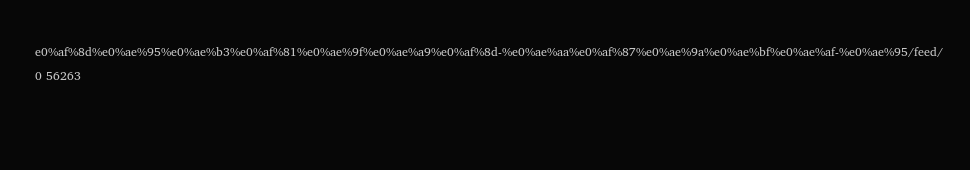e0%af%8d%e0%ae%95%e0%ae%b3%e0%af%81%e0%ae%9f%e0%ae%a9%e0%af%8d-%e0%ae%aa%e0%af%87%e0%ae%9a%e0%ae%bf%e0%ae%af-%e0%ae%95/feed/ 0 56263